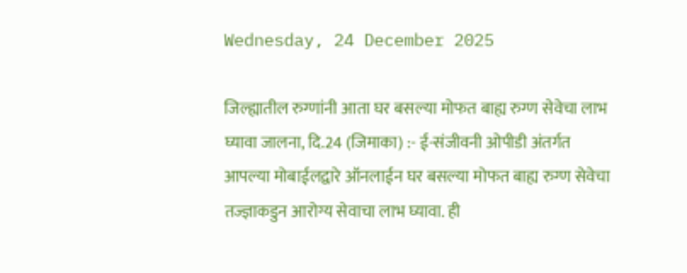Wednesday, 24 December 2025

जिल्ह्यातील रुग्णांनी आता घर बसल्या मोफत बाह्य रुग्ण सेवेचा लाभ घ्यावा जालना, दि.24 (जिमाका) :- ई-संजीवनी ओपीडी अंतर्गत आपल्या मोबाईलद्वारे ऑनलाईन घर बसल्या मोफत बाह्य रुग्ण सेवेचा तज्ज्ञाकडुन आरोग्य सेवाचा लाभ घ्यावा. ही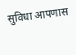सुविधा आपणास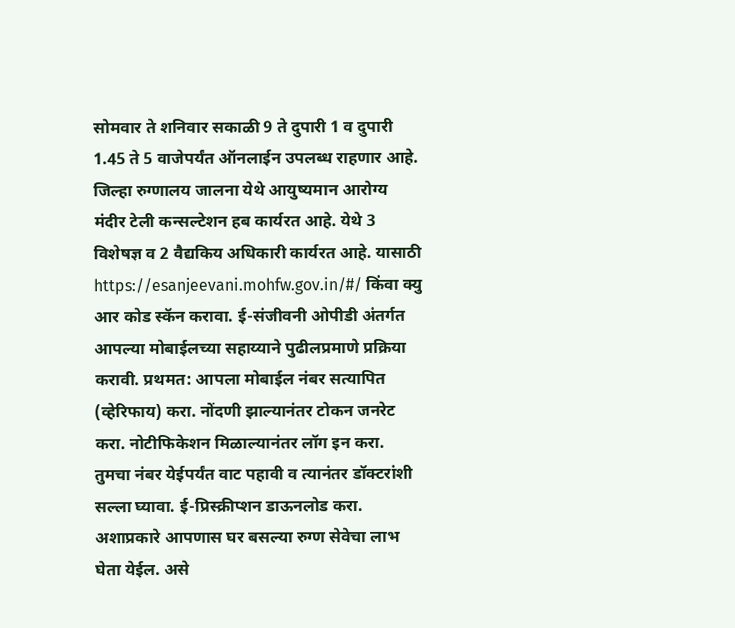सोमवार ते शनिवार सकाळी 9 ते दुपारी 1 व दुपारी 1.45 ते 5 वाजेपर्यंत ऑनलाईन उपलब्ध राहणार आहे. जिल्हा रुग्णालय जालना येथे आयुष्यमान आरोग्य मंदीर टेली कन्सल्टेशन हब कार्यरत आहे. येथे 3 विशेषज्ञ व 2 वैद्यकिय अधिकारी कार्यरत आहे. यासाठी https://esanjeevani.mohfw.gov.in/#/ किंवा क्यु आर कोड स्कॅन करावा. ई-संजीवनी ओपीडी अंतर्गत आपल्या मोबाईलच्या सहाय्याने पुढीलप्रमाणे प्रक्रिया करावी. प्रथमत: आपला मोबाईल नंबर सत्यापित (व्हेरिफाय) करा. नोंदणी झाल्यानंतर टोकन जनरेट करा. नोटीफिकेशन मिळाल्यानंतर लॉग इन करा. तुमचा नंबर येईपर्यंत वाट पहावी व त्यानंतर डॉक्टरांशी सल्ला घ्यावा. ई-प्रिस्क्रीप्शन डाऊनलोड करा. अशाप्रकारे आपणास घर बसल्या रुग्ण सेवेचा लाभ घेता येईल. असे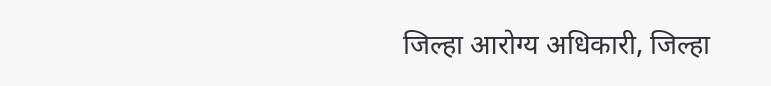जिल्हा आरोग्य अधिकारी, जिल्हा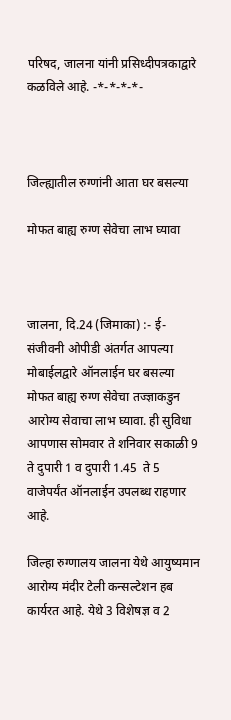परिषद, जालना यांनी प्रसिध्दीपत्रकाद्वारे कळविले आहे. -*-*-*-*-



जिल्ह्यातील रुग्णांनी आता घर बसल्या

मोफत बाह्य रुग्ण सेवेचा लाभ घ्यावा



जालना, दि.24 (जिमाका) :- ई-संजीवनी ओपीडी अंतर्गत आपल्या मोबाईलद्वारे ऑनलाईन घर बसल्या मोफत बाह्य रुग्ण सेवेचा तज्ज्ञाकडुन आरोग्य सेवाचा लाभ घ्यावा. ही सुविधा आपणास सोमवार ते शनिवार सकाळी 9 ते दुपारी 1 व दुपारी 1.45  ते 5 वाजेपर्यंत ऑनलाईन उपलब्ध राहणार आहे.

जिल्हा रुग्णालय जालना येथे आयुष्यमान आरोग्य मंदीर टेली कन्सल्टेशन हब कार्यरत आहे. येथे 3 विशेषज्ञ व 2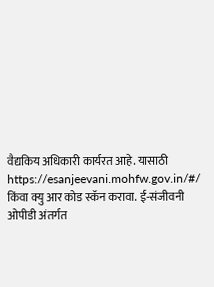वैद्यकिय अधिकारी कार्यरत आहे. यासाठी https://esanjeevani.mohfw.gov.in/#/ किंवा क्यु आर कोड स्कॅन करावा. ई-संजीवनी ओपीडी अंतर्गत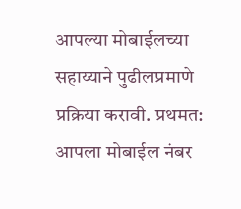आपल्या मोबाईलच्या सहाय्याने पुढीलप्रमाणे प्रक्रिया करावी. प्रथमत: आपला मोबाईल नंबर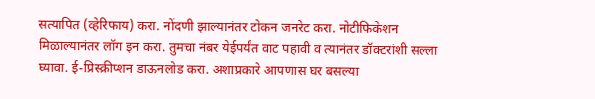सत्यापित (व्हेरिफाय) करा. नोंदणी झाल्यानंतर टोकन जनरेट करा. नोटीफिकेशन मिळाल्यानंतर लॉग इन करा. तुमचा नंबर येईपर्यंत वाट पहावी व त्यानंतर डॉक्टरांशी सल्ला घ्यावा. ई-प्रिस्क्रीप्शन डाऊनलोड करा. अशाप्रकारे आपणास घर बसल्या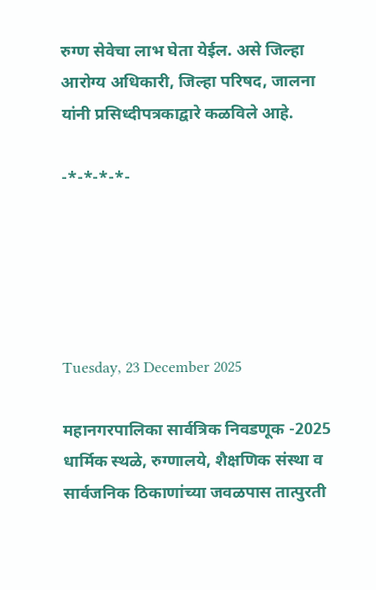रुग्ण सेवेचा लाभ घेता येईल. असे जिल्हा आरोग्य अधिकारी, जिल्हा परिषद, जालना यांनी प्रसिध्दीपत्रकाद्वारे कळविले आहे.

-*-*-*-*-





Tuesday, 23 December 2025

महानगरपालिका सार्वत्रिक निवडणूक -2025 धार्मिक स्थळे, रुग्णालये, शैक्षणिक संस्था व सार्वजनिक ठिकाणांच्या जवळपास तात्पुरती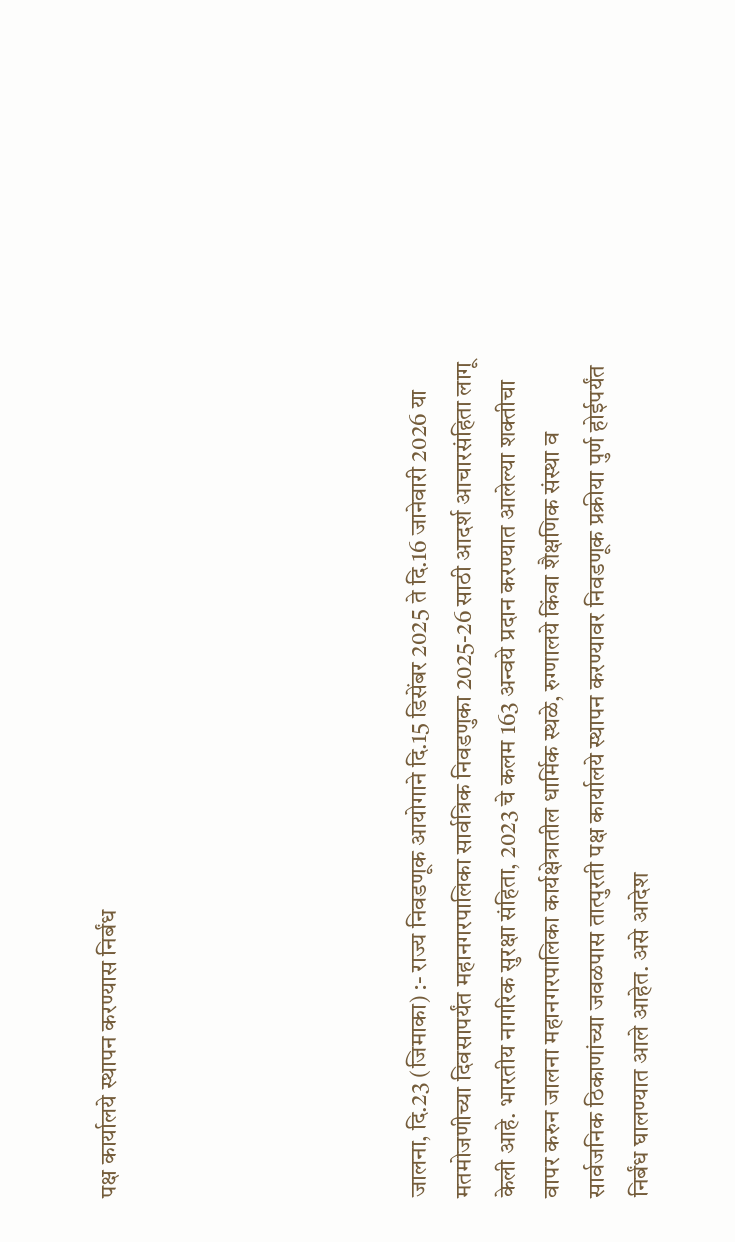पक्ष कार्यालये स्थापन करण्यास निर्बंध






जालना, दि.23 (जिमाका) :- राज्य निवडणूक आयोगाने दि.15 डिसेंबर 2025 ते दि.16 जानेवारी 2026 या मतमोजणीच्या दिवसापर्यंत महानगरपालिका सार्वत्रिक निवडणुका 2025-26 साठी आदर्श आचारसंहिता लागू केली आहे. भारतीय नागरिक सुरक्षा संहिता, 2023 चे कलम 163 अन्वये प्रदान करण्यात आलेल्या शक्तीचा वापर करुन जालना महानगरपालिका कार्यक्षेत्रातील धार्मिक स्थळे, रुग्णालये किंवा शैक्षणिक संस्था व सार्वजनिक ठिकाणांच्या जवळपास तात्पुरती पक्ष कार्यालये स्थापन करण्यावर निवडणूक प्रक्रीया पुर्ण होईपर्यंत निर्बंध घालण्यात आले आहेत. असे आदेश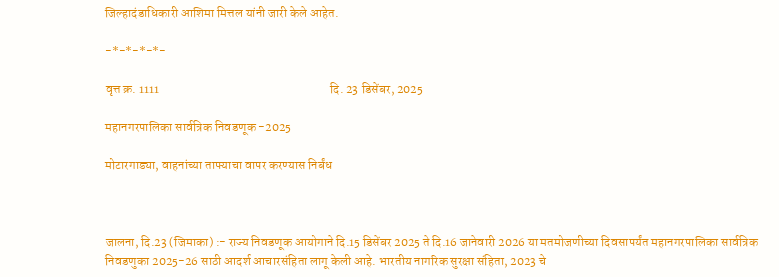जिल्हादंडाधिकारी आशिमा मित्तल यांनी जारी केले आहेत.

-*-*-*-*-

वृत्त क्र. 1111                                                                   दि. 23 डिसेंबर, 2025

महानगरपालिका सार्वत्रिक निवडणूक -2025

मोटारगाड्या, वाहनांच्या ताफ्याचा वापर करण्यास निर्बंध



जालना, दि.23 (जिमाका) :- राज्य निवडणूक आयोगाने दि.15 डिसेंबर 2025 ते दि.16 जानेवारी 2026 या मतमोजणीच्या दिवसापर्यंत महानगरपालिका सार्वत्रिक निवडणुका 2025-26 साठी आदर्श आचारसंहिता लागू केली आहे. भारतीय नागरिक सुरक्षा संहिता, 2023 चे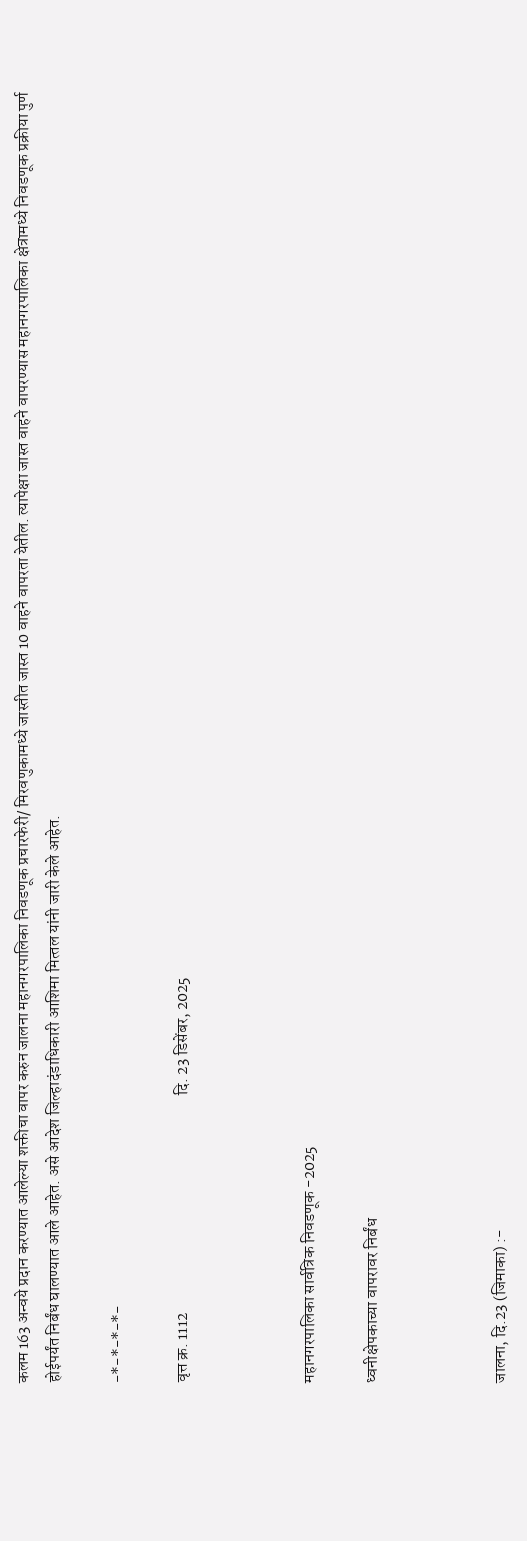कलम 163 अन्वये प्रदान करण्यात आलेल्या शक्तीचा वापर करुन जालना महानगरपालिका निवडणूक प्रचारफेरी/ मिरवणुकामध्ये जास्तीत जास्त 10 वाहने वापरता येतील. त्यापेक्षा जास्त वाहने वापरण्यास महानगरपालिका क्षेत्रामध्ये निवडणूक प्रक्रीया पुर्ण होईपर्यंत निर्बंध घालण्यात आले आहेत. असे आदेश जिल्हादंडाधिकारी आशिमा मित्‍तल यांनी जारी केले आहेत.

-*-*-*-*-

वृत्त क्र. 1112                                                                   दि. 23 डिसेंबर, 2025



महानगरपालिका सार्वत्रिक निवडणूक -2025

ध्वनीक्षेपकाच्या वापरावर निर्बंध



जालना, दि.23 (जिमाका) :-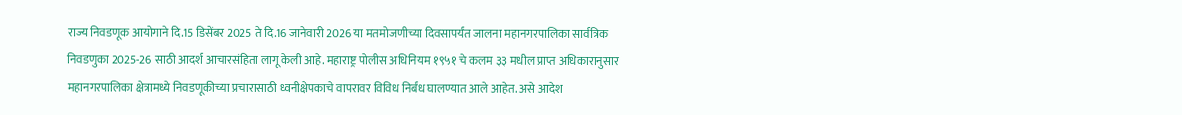राज्य निवडणूक आयोगाने दि.15 डिसेंबर 2025 ते दि.16 जानेवारी 2026 या मतमोजणीच्या दिवसापर्यंत जालना महानगरपालिका सार्वत्रिक निवडणुका 2025-26 साठी आदर्श आचारसंहिता लागू केली आहे. महाराष्ट्र पोलीस अधिनियम १९५१ चे कलम ३३ मधील प्राप्त अधिकारानुसार महानगरपालिका क्षेत्रामध्ये निवडणूकीच्या प्रचारासाठी ध्वनीक्षेपकाचे वापरावर विविध निर्बंध घालण्यात आले आहेत. असे आदेश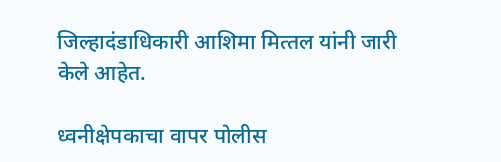जिल्हादंडाधिकारी आशिमा मित्‍तल यांनी जारी केले आहेत.

ध्वनीक्षेपकाचा वापर पोलीस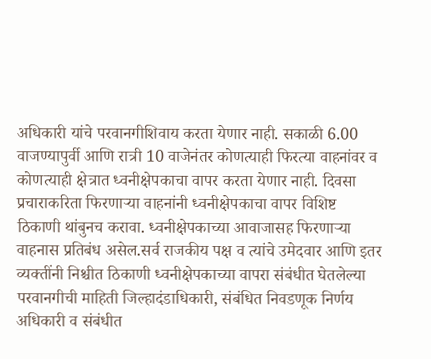अधिकारी यांचे परवानगीशिवाय करता येणार नाही. सकाळी 6.00 वाजण्यापुर्वी आणि रात्री 10 वाजेनंतर कोणत्याही फिरत्या वाहनांवर व कोणत्याही क्षेत्रात ध्वनीक्षेपकाचा वापर करता येणार नाही. दिवसा प्रचाराकरिता फिरणाऱ्या वाहनांनी ध्वनीक्षेपकाचा वापर विशिष्ट ठिकाणी थांबुनच करावा. ध्वनीक्षेपकाच्या आवाजासह फिरणाऱ्या वाहनास प्रतिबंध असेल.सर्व राजकीय पक्ष व त्यांचे उमेदवार आणि इतर व्यक्तींनी निश्चीत ठिकाणी ध्वनीक्षेपकाच्या वापरा संबंधीत घेतलेल्या परवानगीची माहिती जिल्हादंडाधिकारी, संबंधित निवडणूक निर्णय अधिकारी व संबंधीत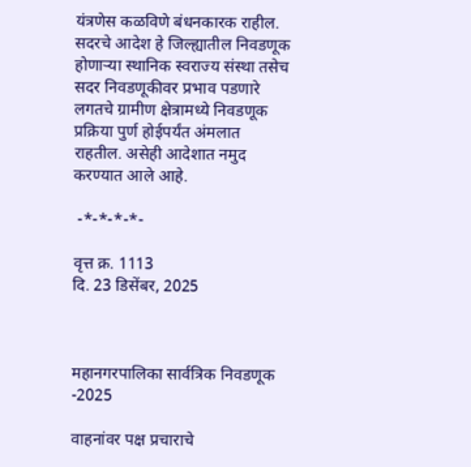यंत्रणेस कळविणे बंधनकारक राहील. सदरचे आदेश हे जिल्ह्यातील निवडणूक होणाऱ्या स्थानिक स्वराज्य संस्था तसेच सदर निवडणूकीवर प्रभाव पडणारे लगतचे ग्रामीण क्षेत्रामध्ये निवडणूक प्रक्रिया पुर्ण होईपर्यंत अंमलात राहतील. असेही आदेशात नमुद करण्यात आले आहे.

 -*-*-*-*-

वृत्त क्र. 1113                                                                   दि. 23 डिसेंबर, 2025



महानगरपालिका सार्वत्रिक निवडणूक -2025

वाहनांवर पक्ष प्रचाराचे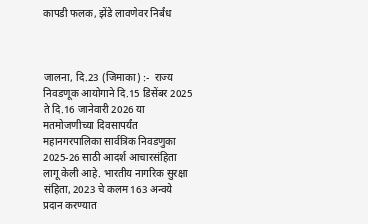कापडी फलक, झेंडे लावणेवर निर्बंध



जालना, दि.23 (जिमाका) :-  राज्य निवडणूक आयोगाने दि.15 डिसेंबर 2025 ते दि.16 जानेवारी 2026 या मतमोजणीच्या दिवसापर्यंत महानगरपालिका सार्वत्रिक निवडणुका 2025-26 साठी आदर्श आचारसंहिता लागू केली आहे. भारतीय नागरिक सुरक्षा संहिता, 2023 चे कलम 163 अन्वये प्रदान करण्यात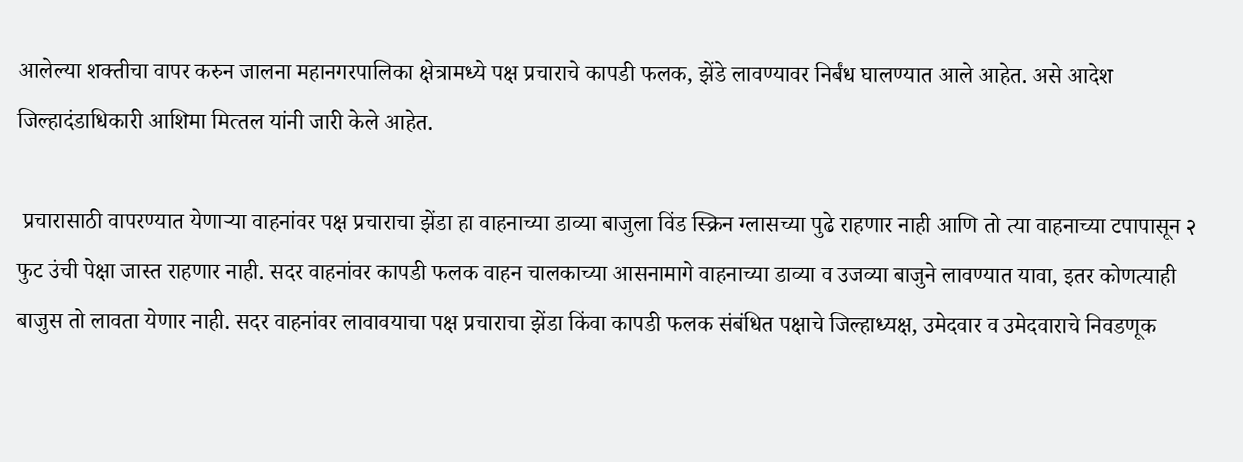आलेल्या शक्तीचा वापर करुन जालना महानगरपालिका क्षेत्रामध्ये पक्ष प्रचाराचे कापडी फलक, झेंडे लावण्यावर निर्बंध घालण्यात आले आहेत. असे आदेश जिल्हादंडाधिकारी आशिमा मित्‍तल यांनी जारी केले आहेत.

 प्रचारासाठी वापरण्यात येणाऱ्या वाहनांवर पक्ष प्रचाराचा झेंडा हा वाहनाच्या डाव्या बाजुला विंड स्क्रिन ग्लासच्या पुढे राहणार नाही आणि तो त्या वाहनाच्या टपापासून २ फुट उंची पेक्षा जास्त राहणार नाही. सदर वाहनांवर कापडी फलक वाहन चालकाच्या आसनामागे वाहनाच्या डाव्या व उजव्या बाजुने लावण्यात यावा, इतर कोणत्याही बाजुस तो लावता येणार नाही. सदर वाहनांवर लावावयाचा पक्ष प्रचाराचा झेंडा किंवा कापडी फलक संबंधित पक्षाचे जिल्हाध्यक्ष, उमेदवार व उमेदवाराचे निवडणूक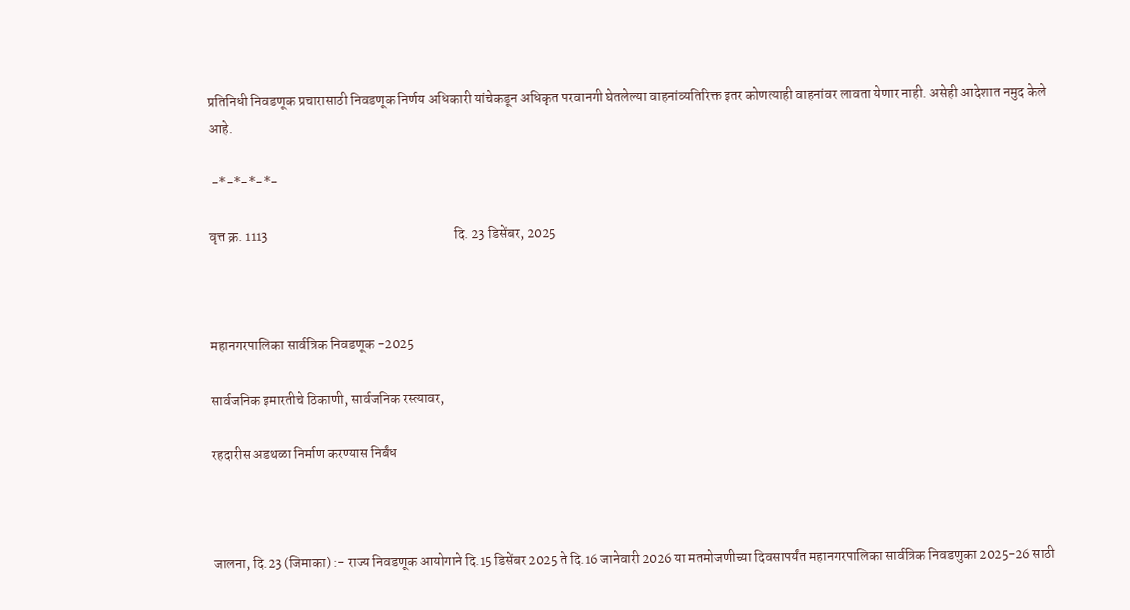प्रतिनिधी निवडणूक प्रचारासाठी निवडणूक निर्णय अधिकारी यांचेकडून अधिकृत परवानगी घेतलेल्या वाहनांव्यतिरिक्त इतर कोणत्याही वाहनांवर लावता येणार नाही. असेही आदेशात नमुद केले आहे.

 -*-*-*-*-

वृत्त क्र. 1113                                                                   दि. 23 डिसेंबर, 2025



महानगरपालिका सार्वत्रिक निवडणूक -2025

सार्वजनिक इमारतीचे ठिकाणी, सार्वजनिक रस्त्यावर,

रहदारीस अडथळा निर्माण करण्यास निर्बंध



जालना, दि.23 (जिमाका) :- राज्य निवडणूक आयोगाने दि.15 डिसेंबर 2025 ते दि.16 जानेवारी 2026 या मतमोजणीच्या दिवसापर्यंत महानगरपालिका सार्वत्रिक निवडणुका 2025-26 साठी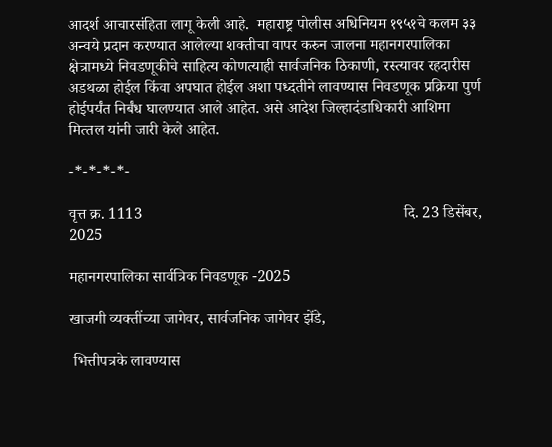आदर्श आचारसंहिता लागू केली आहे.  महाराष्ट्र पोलीस अधिनियम १९५१चे कलम ३३ अन्वये प्रदान करण्यात आलेल्या शक्तीचा वापर करुन जालना महानगरपालिका क्षेत्रामध्ये निवडणूकीचे साहित्य कोणत्याही सार्वजनिक ठिकाणी, रस्त्यावर रहदारीस अडथळा होईल किंवा अपघात होईल अशा पध्दतीने लावण्यास निवडणूक प्रक्रिया पुर्ण होईपर्यंत निर्बंध घालण्यात आले आहेत. असे आदेश जिल्हादंडाधिकारी आशिमा मित्‍तल यांनी जारी केले आहेत.

-*-*-*-*-

वृत्त क्र. 1113                                                                   दि. 23 डिसेंबर, 2025

महानगरपालिका सार्वत्रिक निवडणूक -2025

खाजगी व्यक्तींच्या जागेवर, सार्वजनिक जागेवर झेंडे,

 भित्तीपत्रके लावण्यास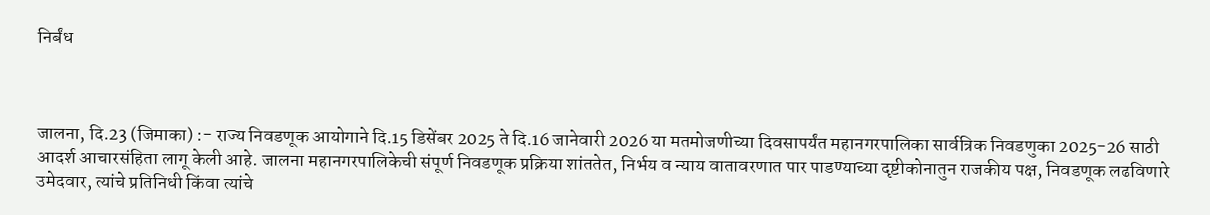निर्बंध



जालना, दि.23 (जिमाका) :- राज्य निवडणूक आयोगाने दि.15 डिसेंबर 2025 ते दि.16 जानेवारी 2026 या मतमोजणीच्या दिवसापर्यंत महानगरपालिका सार्वत्रिक निवडणुका 2025-26 साठी आदर्श आचारसंहिता लागू केली आहे. जालना महानगरपालिकेची संपूर्ण निवडणूक प्रक्रिया शांततेत, निर्भय व न्याय वातावरणात पार पाडण्याच्या दृष्टीकोनातुन राजकीय पक्ष, निवडणूक लढविणारे उमेदवार, त्यांचे प्रतिनिधी किंवा त्यांचे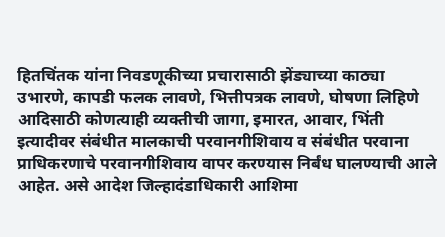हितचिंतक यांना निवडणूकीच्या प्रचारासाठी झेंड्याच्या काठ्या उभारणे, कापडी फलक लावणे, भित्तीपत्रक लावणे, घोषणा लिहिणे आदिसाठी कोणत्याही व्यक्तीची जागा, इमारत, आवार, भिंती इत्यादीवर संबंधीत मालकाची परवानगीशिवाय व संबंधीत परवाना प्राधिकरणाचे परवानगीशिवाय वापर करण्यास निर्बंध घालण्याची आले आहेत. असे आदेश जिल्हादंडाधिकारी आशिमा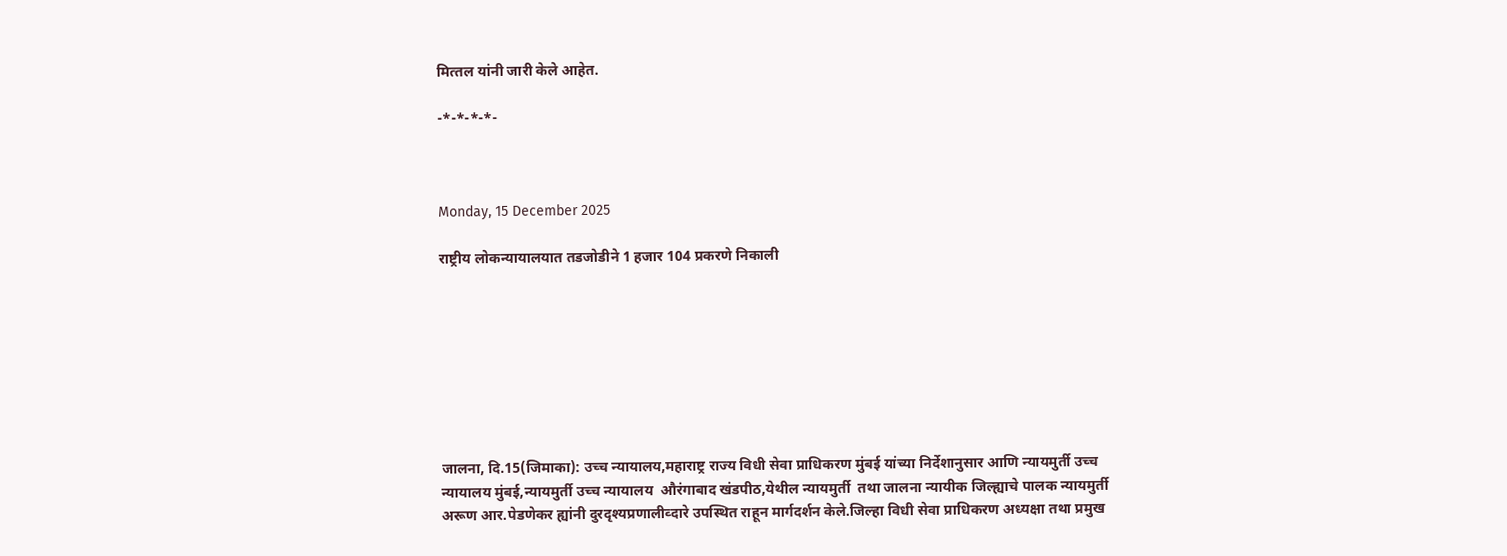मित्‍तल यांनी जारी केले आहेत.

-*-*-*-*-



Monday, 15 December 2025

राष्ट्रीय लोकन्यायालयात तडजोडीने 1 हजार 104 प्रकरणे निकाली








जालना, दि.15(जिमाका): उच्च न्यायालय,महाराष्ट्र राज्य विधी सेवा प्राधिकरण मुंबई यांच्या निर्देशानुसार आणि न्यायमुर्ती उच्च न्यायालय मुंबई,न्यायमुर्ती उच्च न्यायालय  औरंगाबाद खंडपीठ,येथील न्यायमुर्ती  तथा जालना न्यायीक जिल्ह्याचे पालक न्यायमुर्ती अरूण आर.पेडणेकर ह्यांनी दुरदृश्यप्रणालीव्दारे उपस्थित राहून मार्गदर्शन केले.जिल्हा विधी सेवा प्राधिकरण अध्यक्षा तथा प्रमुख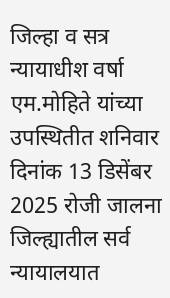जिल्हा व सत्र न्यायाधीश वर्षा एम.मोहिते यांच्या उपस्थितीत शनिवार दिनांक 13 डिसेंबर 2025 रोजी जालना जिल्ह्यातील सर्व न्यायालयात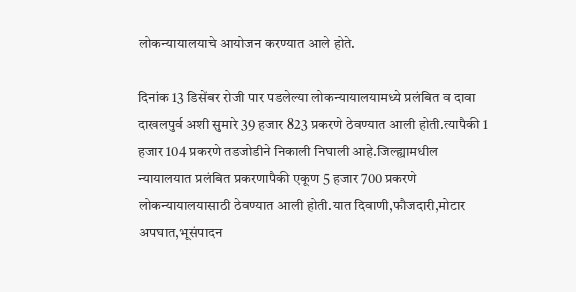लोकन्यायालयाचे आयोजन करण्यात आले होते.

दिनांक 13 डिसेंबर रोजी पार पडलेल्या लोकन्यायालयामध्ये प्रलंबित व दावा दाखलपुर्व अशी सुमारे 39 हजार 823 प्रकरणे ठेवण्यात आली होती.त्यापैकी 1 हजार 104 प्रकरणे तडजोडीने निकाली निघाली आहे.जिल्ह्यामधील  न्यायालयात प्रलंबित प्रकरणापैकी एकूण 5 हजार 700 प्रकरणे लोकन्यायालयासाठी ठेवण्यात आली होती.यात दिवाणी,फौजदारी,मोटार अपघात,भूसंपादन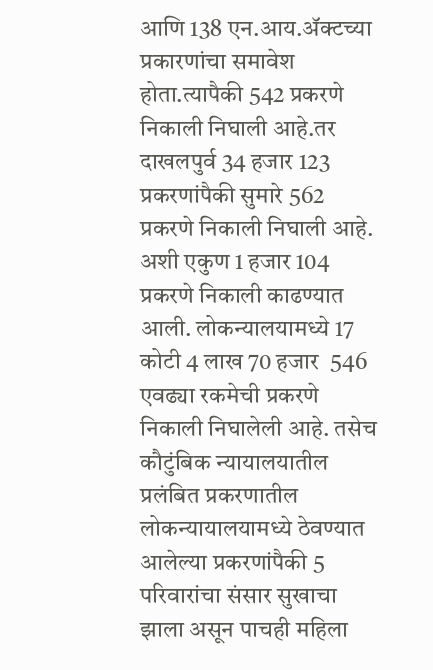आणि 138 एन.आय.ॲक्टच्या प्रकारणांचा समावेश होता.त्यापैकी 542 प्रकरणे निकाली निघाली आहे.तर दाखलपुर्व 34 हजार 123 प्रकरणांपैकी सुमारे 562 प्रकरणे निकाली निघाली आहे. अशी एकुण 1 हजार 104 प्रकरणे निकाली काढण्यात आली. लोकन्यालयामध्ये 17 कोटी 4 लाख 70 हजार  546 एवढ्या रकमेची प्रकरणे निकाली निघालेली आहे. तसेच कौटुंबिक न्यायालयातील प्रलंबित प्रकरणातील लोकन्यायालयामध्ये ठेवण्यात आलेल्या प्रकरणांपैकी 5 परिवारांचा संसार सुखाचा झाला असून पाचही महिला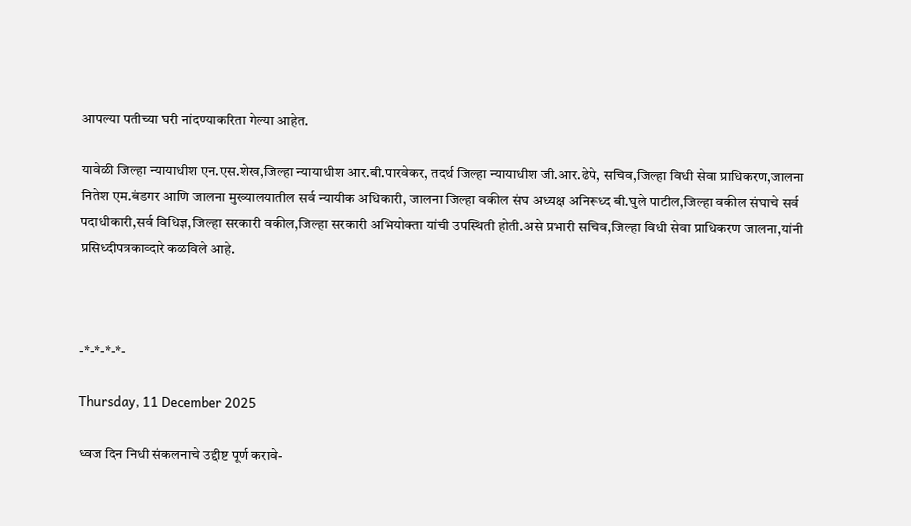आपल्या पतीच्या घरी नांदण्याकरिता गेल्या आहेत.

यावेळी जिल्हा न्यायाधीश एन.एस.शेख,जिल्हा न्यायाधीश आर.बी.पारवेकर, तदर्थ जिल्हा न्यायाधीश जी.आर.ढेपे, सचिव,जिल्हा विधी सेवा प्राधिकरण,जालना नितेश एम.बंडगर आणि जालना मुख्यालयातील सर्व न्यायीक अधिकारी, जालना जिल्हा वकील संघ अध्यक्ष अनिरूध्द बी.घुले पाटील,जिल्हा वकील संघाचे सर्व पदाधीकारी,सर्व विधिज्ञ,जिल्हा सरकारी वकील,जिल्हा सरकारी अभियोक्ता यांची उपस्थिती होती.असे प्रभारी सचिव,जिल्हा विधी सेवा प्राधिकरण जालना,यांनी प्रसिध्दीपत्रकाव्दारे कळविले आहे.



-*-*-*-*-

Thursday, 11 December 2025

ध्वज दिन निधी संकलनाचे उद्दीष्ट पूर्ण करावे-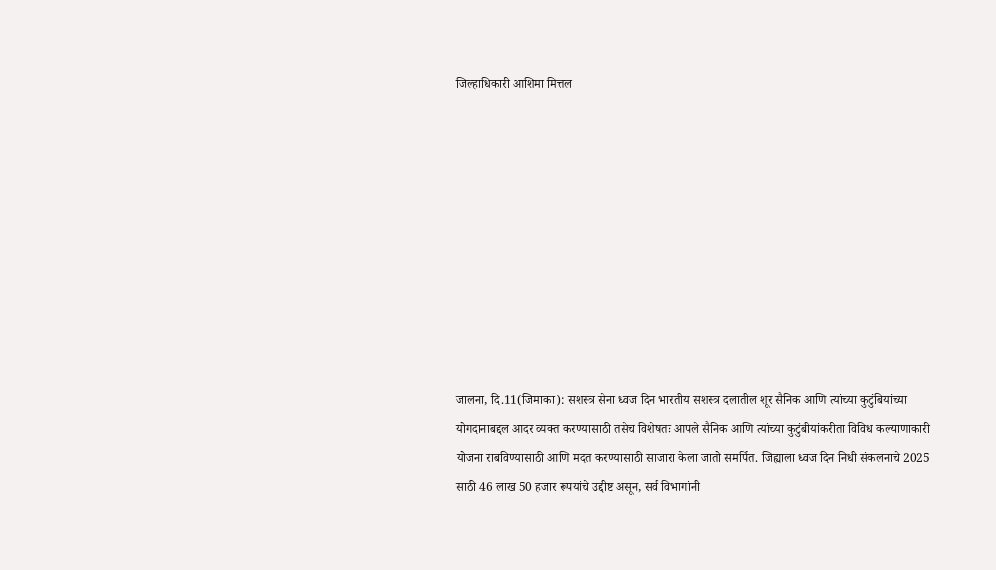जिल्हाधिकारी आशिमा मित्तल










जालना, दि.11(जिमाका): सशस्त्र सेना ध्वज दिन भारतीय सशस्त्र दलातील शूर सैनिक आणि त्यांच्या कुटुंबियांच्या योगदानाबद्दल आदर व्यक्त करण्यासाठी तसेच विशेषतः आपले सैनिक आणि त्यांच्या कुटुंबीयांकरीता विविध कल्याणाकारी योजना राबविण्यासाठी आणि मदत करण्यासाठी साजारा केला जातो समर्पित. जिह्याला ध्वज दिन निधी संकलनाचे 2025 साठी 46 लाख 50 हजार रूपयांचे उद्दीष्ट असून, सर्व विभागांनी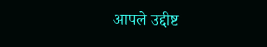आपले उद्दीष्ट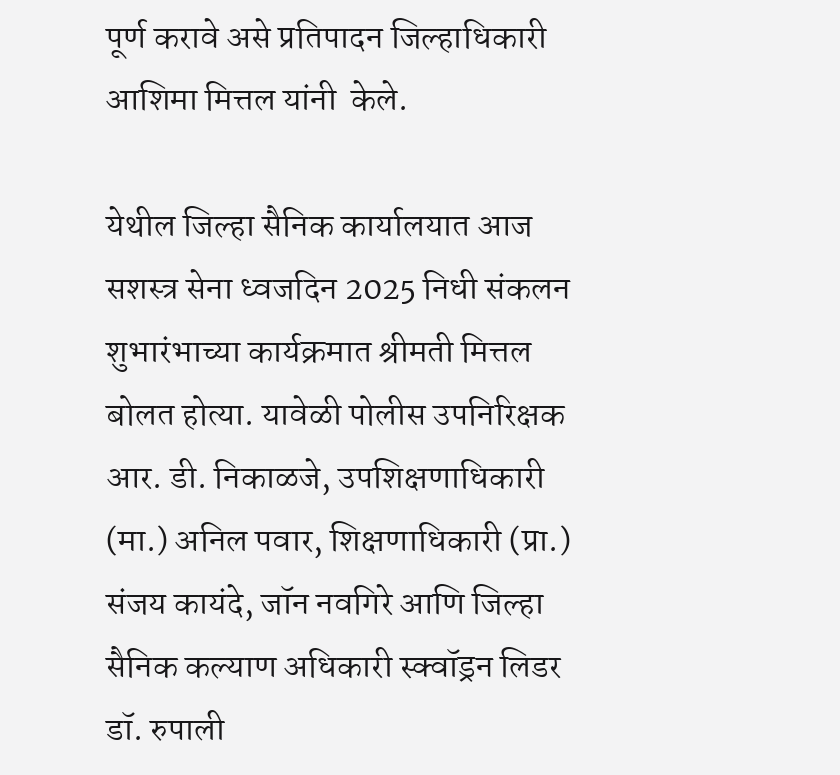पूर्ण करावे असे प्रतिपादन जिल्हाधिकारी आशिमा मित्तल यांनी  केले.

येथील जिल्हा सैनिक कार्यालयात आज सशस्त्र सेना ध्वजदिन 2025 निधी संकलन शुभारंभाच्या कार्यक्रमात श्रीमती मित्तल बोलत होत्या. यावेळी पोलीस उपनिरिक्षक आर. डी. निकाळजे, उपशिक्षणाधिकारी (मा.) अनिल पवार, शिक्षणाधिकारी (प्रा.) संजय कायंदे, जॉन नवगिरे आणि जिल्हा सैनिक कल्याण अधिकारी स्क्वॉड्रन लिडर डॉ. रुपाली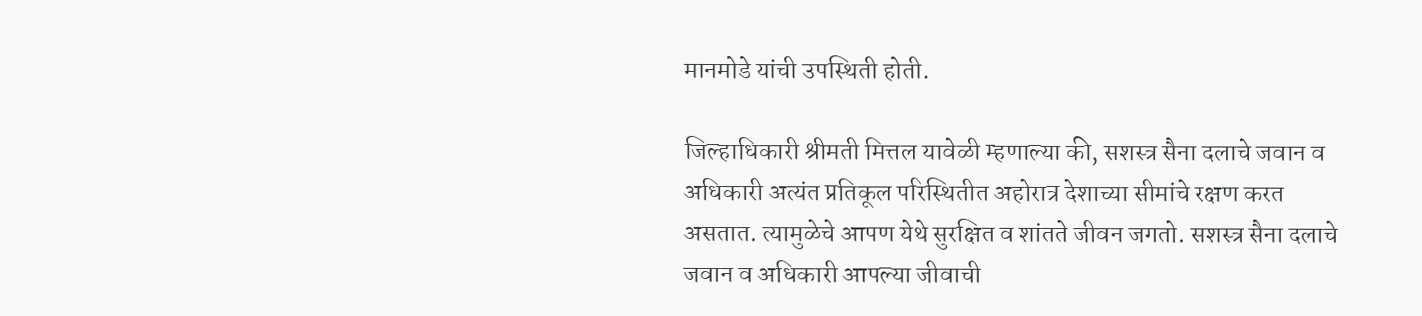मानमोडे यांची उपस्थिती होती.

जिल्हाधिकारी श्रीमती मित्तल यावेळी म्हणाल्या की, सशस्त्र सैना दलाचे जवान व अधिकारी अत्यंत प्रतिकूल परिस्थितीत अहोरात्र देशाच्या सीमांचे रक्षण करत असतात. त्यामुळेचे आपण येथे सुरक्षित व शांतते जीवन जगतो. सशस्त्र सैना दलाचे जवान व अधिकारी आपल्या जीवाची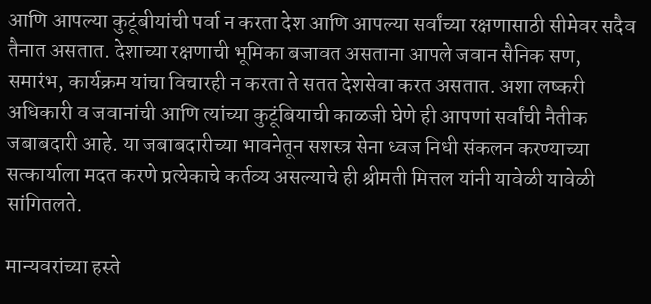आणि आपल्या कुटूंबीयांची पर्वा न करता देश आणि आपल्या सर्वांच्या रक्षणासाठी सीमेवर सदैव तैनात असतात. देशाच्या रक्षणाची भूमिका बजावत असताना आपले जवान सैनिक सण, समारंभ, कार्यक्रम यांचा विचारही न करता ते सतत देशसेवा करत असतात. अशा लष्करी अधिकारी व जवानांची आणि त्यांच्या कुटूंबियाची काळजी घेणे ही आपणां सर्वांची नैतीक जबाबदारी आहे. या जबाबदारीच्या भावनेतून सशस्त्र सेना ध्वज निधी संकलन करण्याच्या सत्कार्याला मदत करणे प्रत्येकाचे कर्तव्य असल्याचे ही श्रीमती मित्तल यांनी यावेळी यावेळी सांगितलते.

मान्यवरांच्या हस्ते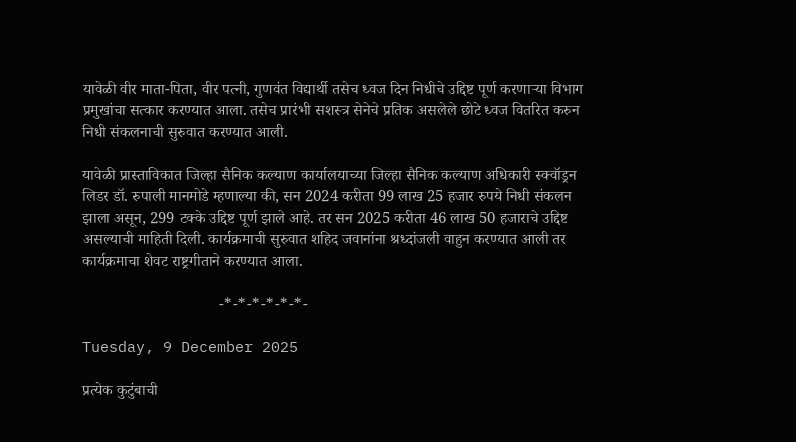यावेळी वीर माता-पिता, वीर पत्नी, गुणवंत विद्यार्थी तसेच ध्वज दिन निधीचे उद्दिष्ट पूर्ण करणाऱ्या विभाग प्रमुखांचा सत्कार करण्यात आला. तसेच प्रारंभी सशस्त्र सेनेचे प्रतिक असलेले छोटे ध्वज वितरित करुन निधी संकलनाची सुरुवात करण्यात आली.

यावेळी प्रास्ताविकात जिल्हा सैनिक कल्याण कार्यालयाच्या जिल्हा सैनिक कल्याण अधिकारी स्क्वॉड्रन लिडर डॉ. रुपाली मानमोडे म्हणाल्या की, सन 2024 करीता 99 लाख 25 हजार रुपये निधी संकलन झाला असून, 299 टक्के उद्दिष्ट पूर्ण झाले आहे. तर सन 2025 करीता 46 लाख 50 हजाराचे उद्दिष्ट असल्याची माहिती दिली. कार्यक्रमाची सुरुवात शहिद जवानांना श्रध्दांजली वाहुन करण्यात आली तर कार्यक्रमाचा शेवट राष्ट्रगीताने करण्यात आला.

                                   -*-*-*-*-*-*-

Tuesday, 9 December 2025

प्रत्येक कुटुंबाची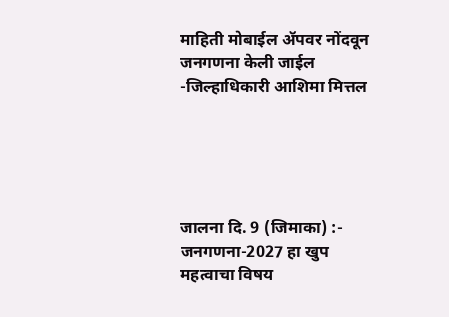माहिती मोबाईल ॲपवर नोंदवून जनगणना केली जाईल -जिल्हाधिकारी आशिमा मित्तल





जालना दि. 9 (जिमाका) :-  जनगणना-2027 हा खुप महत्वाचा विषय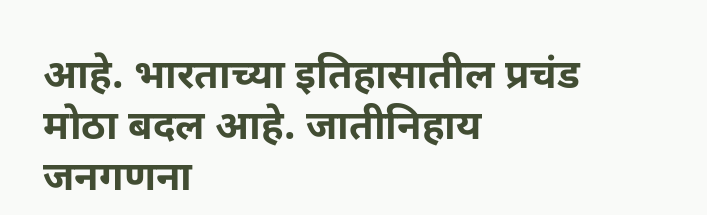आहे. भारताच्या इतिहासातील प्रचंड मोठा बदल आहे. जातीनिहाय जनगणना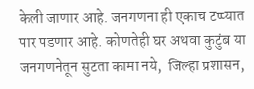केली जाणार आहे. जनगणना ही एकाच टप्प्यात पार पडणार आहे. कोणतेही घर अथवा कुटुंब या जनगणनेतून सुटता कामा नये,  जिल्हा प्रशासन,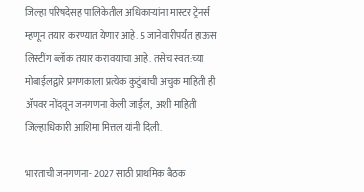जिल्हा परिषदेसह पालिकेतील अधिकाऱ्यांना मास्टर ट्रेनर्स म्हणून तयार करण्यात येणार आहे. 5 जानेवारीपर्यंत हाऊस लिस्टींग ब्लॉक तयार करावयाचा आहे. तसेच स्वत:च्या मोबाईलद्वारे प्रगणकाला प्रत्येक कुटुंबाची अचुक माहिती ही ॲपवर नोंदवून जनगणना केली जाईल,  अशी माहिती जिल्हाधिकारी आशिमा मित्तल यांनी दिली.

भारताची जनगणना- 2027 साठी प्राथमिक बैठक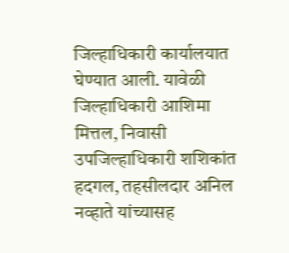जिल्हाधिकारी कार्यालयात घेण्यात आली. यावेळी जिल्हाधिकारी आशिमा मित्तल, निवासी उपजिल्हाधिकारी शशिकांत हदगल, तहसीलदार अनिल नव्हाते यांच्यासह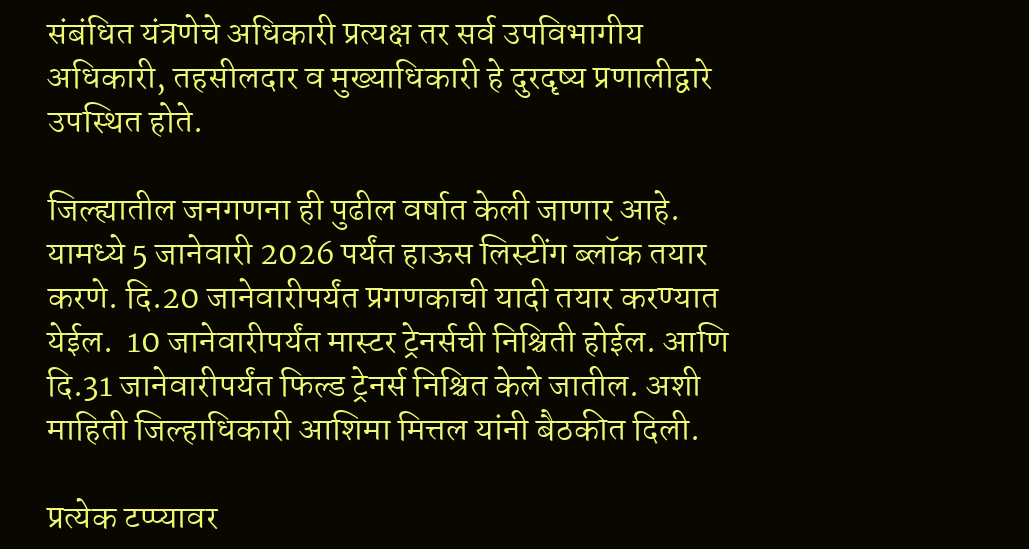संबंधित यंत्रणेचे अधिकारी प्रत्यक्ष तर सर्व उपविभागीय अधिकारी, तहसीलदार व मुख्याधिकारी हे दुरदृष्य प्रणालीद्वारे उपस्थित होते.

जिल्ह्यातील जनगणना ही पुढील वर्षात केली जाणार आहे. यामध्ये 5 जानेवारी 2026 पर्यंत हाऊस लिस्टींग ब्लॉक तयार करणे. दि.20 जानेवारीपर्यंत प्रगणकाची यादी तयार करण्यात येईल.  10 जानेवारीपर्यंत मास्टर ट्रेनर्सची निश्चिती होईल. आणि दि.31 जानेवारीपर्यंत फिल्ड ट्रेनर्स निश्चित केले जातील. अशी माहिती जिल्हाधिकारी आशिमा मित्तल यांनी बैठकीत दिली.

प्रत्येक टप्प्यावर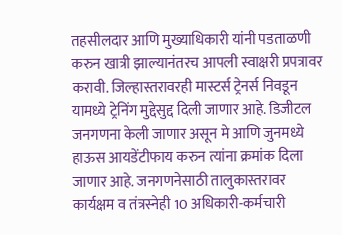तहसीलदार आणि मुख्याधिकारी यांनी पडताळणी करुन खात्री झाल्यानंतरच आपली स्वाक्षरी प्रपत्रावर करावी. जिल्हास्तरावरही मास्टर्स ट्रेनर्स निवडून यामध्ये ट्रेनिंग मुद्देसुद्द दिली जाणार आहे. डिजीटल जनगणना केली जाणार असून मे आणि जुनमध्ये हाऊस आयडेंटीफाय करुन त्यांना क्रमांक दिला जाणार आहे. जनगणनेसाठी तालुकास्तरावर कार्यक्षम व तंत्रस्नेही 10 अधिकारी-कर्मचारी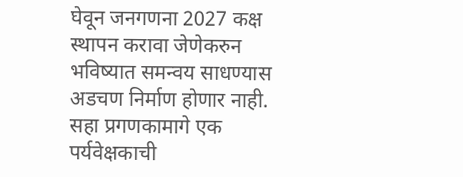घेवून जनगणना 2027 कक्ष स्थापन करावा जेणेकरुन भविष्यात समन्वय साधण्यास अडचण निर्माण होणार नाही. सहा प्रगणकामागे एक पर्यवेक्षकाची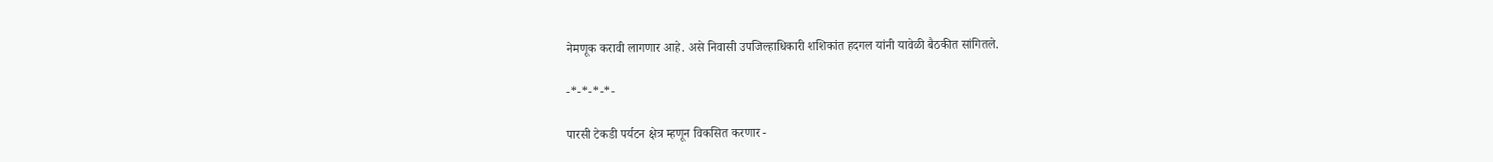नेमणूक करावी लागणार आहे. असे निवासी उपजिल्हाधिकारी शशिकांत हदगल यांनी यावेळी बैठकीत सांगितले.

-*-*-*-*-

पारसी टेकडी पर्यटन क्षेत्र म्हणून विकसित करणार -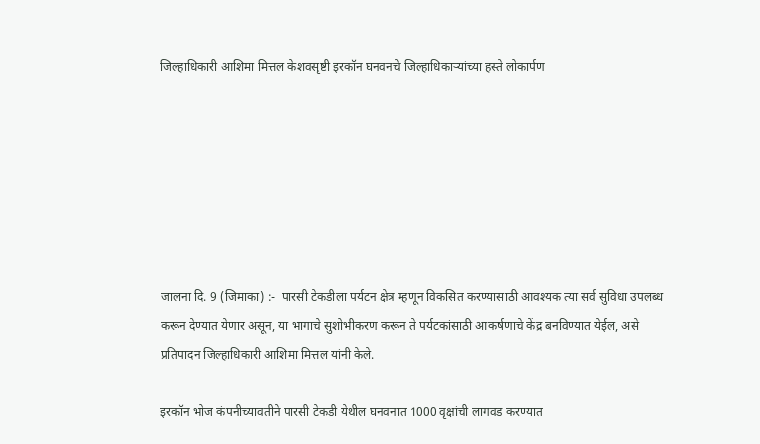जिल्हाधिकारी आशिमा मित्तल केशवसृष्टी इरकॉन घनवनचे जिल्हाधिकाऱ्यांच्या हस्ते लोकार्पण







जालना दि. 9 (जिमाका) :-  पारसी टेकडीला पर्यटन क्षेत्र म्हणून विकसित करण्यासाठी आवश्यक त्या सर्व सुविधा उपलब्ध करून देण्यात येणार असून, या भागाचे सुशोभीकरण करून ते पर्यटकांसाठी आकर्षणाचे केंद्र बनविण्यात येईल, असे प्रतिपादन जिल्हाधिकारी आशिमा मित्तल यांनी केले.

इरकॉन भोज कंपनीच्यावतीने पारसी टेकडी येथील घनवनात 1000 वृक्षांची लागवड करण्यात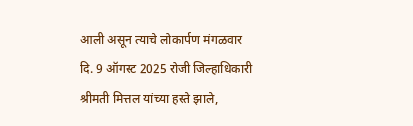आली असून त्याचे लोकार्पण मंगळवार दि. 9 ऑगस्ट 2025 रोजी जिल्हाधिकारी श्रीमती मित्तल यांच्या हस्ते झाले,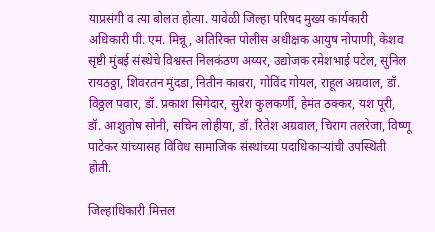याप्रसंगी व त्या बोलत होत्या. यावेळी जिल्हा परिषद मुख्य कार्यकारी अधिकारी पी. एम. मिन्नू, अतिरिक्त पोलीस अधीक्षक आयुष नोपाणी, केशव सृष्टी मुंबई संस्थेचे विश्वस्त निलकंठण अय्यर, उद्योजक रमेशभाई पटेल, सुनिल रायठठ्ठा, शिवरतन मुंदडा, नितीन काबरा, गोविंद गोयल, राहूल अग्रवाल, डॉ. विठ्ठल पवार, डॉ. प्रकाश सिगेदार, सुरेश कुलकर्णी, हेमंत ठक्कर, यश पूरी, डॉ. आशुतोष सोनी, सचिन लोहीया, डॉ. रितेश अग्रवाल, चिराग तलरेजा, विष्णू पाटेकर यांच्यासह विविध सामाजिक संस्थांच्या पदाधिकाऱ्यांची उपस्थिती होती.

जिल्हाधिकारी मित्तल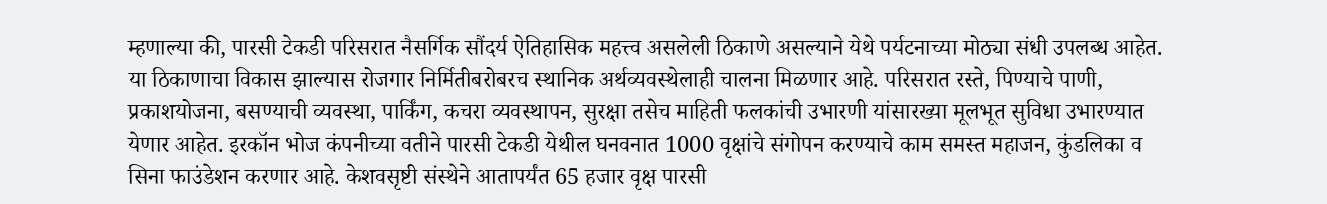म्हणाल्या की, पारसी टेकडी परिसरात नैसर्गिक सौंदर्य ऐतिहासिक महत्त्व असलेली ठिकाणे असल्याने येथे पर्यटनाच्या मोठ्या संधी उपलब्ध आहेत. या ठिकाणाचा विकास झाल्यास रोजगार निर्मितीबरोबरच स्थानिक अर्थव्यवस्थेलाही चालना मिळणार आहे. परिसरात रस्ते, पिण्याचे पाणी, प्रकाशयोजना, बसण्याची व्यवस्था, पार्किंग, कचरा व्यवस्थापन, सुरक्षा तसेच माहिती फलकांची उभारणी यांसारख्या मूलभूत सुविधा उभारण्यात येणार आहेत. इरकॉन भोज कंपनीच्या वतीने पारसी टेकडी येथील घनवनात 1000 वृक्षांचे संगोपन करण्याचे काम समस्त महाजन, कुंडलिका व सिना फाउंडेशन करणार आहे. केशवसृष्टी संस्थेने आतापर्यंत 65 हजार वृक्ष पारसी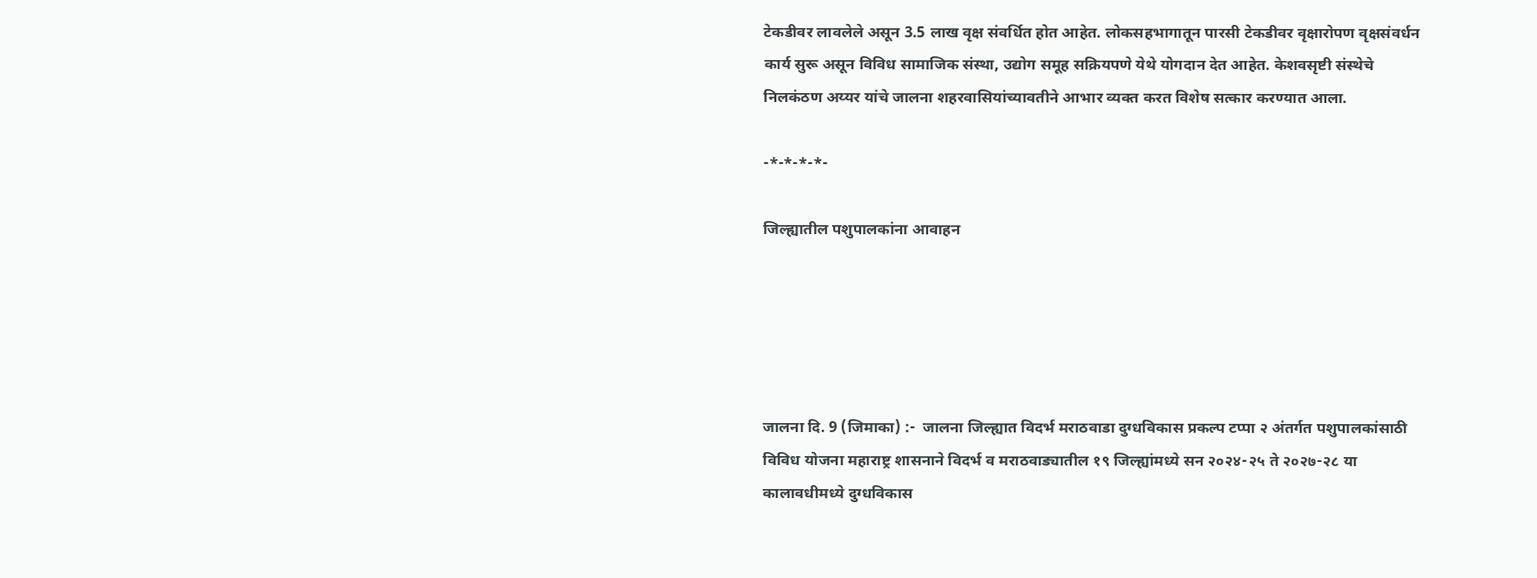टेकडीवर लावलेले असून 3.5 लाख वृक्ष संवर्धित होत आहेत. लोकसहभागातून पारसी टेकडीवर वृक्षारोपण वृक्षसंवर्धन कार्य सुरू असून विविध सामाजिक संस्था, उद्योग समूह सक्रियपणे येथे योगदान देत आहेत. केशवसृष्टी संस्थेचे निलकंठण अय्यर यांचे जालना शहरवासियांच्यावतीने आभार व्यक्त करत विशेष सत्कार करण्यात आला.

-*-*-*-*-

जिल्ह्यातील पशुपालकांना आवाहन





जालना दि. 9 (जिमाका) :-  जालना जिल्ह्यात विदर्भ मराठवाडा दुग्धविकास प्रकल्प टप्पा २ अंतर्गत पशुपालकांसाठी विविध योजना महाराष्ट्र शासनाने विदर्भ व मराठवाड्यातील १९ जिल्ह्यांमध्ये सन २०२४-२५ ते २०२७-२८ या कालावधीमध्ये दुग्धविकास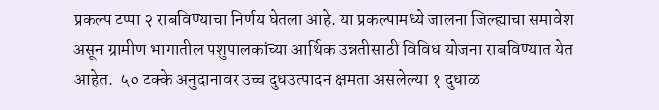प्रकल्प टप्पा २ राबविण्याचा निर्णय घेतला आहे. या प्रकल्पामध्ये जालना जिल्ह्याचा समावेश असून ग्रामीण भागातील पशुपालकांच्या आर्थिक उन्नतीसाठी विविध योजना राबविण्यात येत आहेत.  ५० टक्के अनुदानावर उच्च दुधउत्पादन क्षमता असलेल्या १ दुधाळ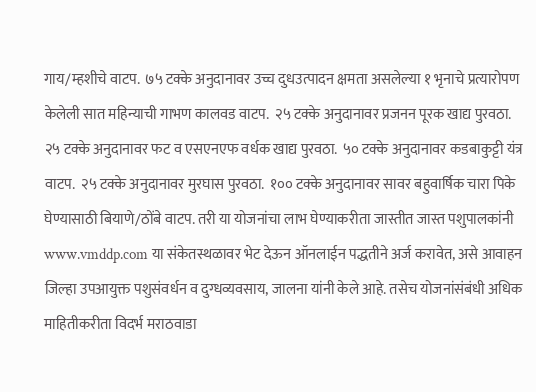गाय/म्हशीचे वाटप.  ७५ टक्के अनुदानावर उच्च दुधउत्पादन क्षमता असलेल्या १ भृनाचे प्रत्यारोपण केलेली सात महिन्याची गाभण कालवड वाटप.  २५ टक्के अनुदानावर प्रजनन पूरक खाद्य पुरवठा.  २५ टक्के अनुदानावर फट व एसएनएफ वर्धक खाद्य पुरवठा.  ५० टक्के अनुदानावर कडबाकुट्टी यंत्र वाटप.  २५ टक्के अनुदानावर मुरघास पुरवठा.  १०० टक्के अनुदानावर सावर बहुवार्षिक चारा पिके घेण्यासाठी बियाणे/ठोंबे वाटप. तरी या योजनांचा लाभ घेण्याकरीता जास्तीत जास्त पशुपालकांनी www.vmddp.com या संकेतस्थळावर भेट देऊन ऑनलाईन पद्धतीने अर्ज करावेत, असे आवाहन जिल्हा उपआयुक्त पशुसंवर्धन व दुग्धव्यवसाय, जालना यांनी केले आहे. तसेच योजनांसंबंधी अधिक माहितीकरीता विदर्भ मराठवाडा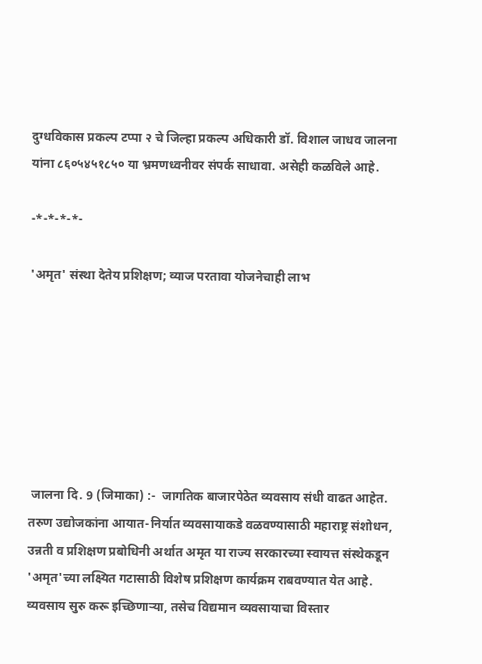दुग्धविकास प्रकल्प टप्पा २ चे जिल्हा प्रकल्प अधिकारी डॉ. विशाल जाधव जालना यांना ८६०५४५१८५० या भ्रमणध्वनीवर संपर्क साधावा. असेही कळविले आहे.

-*-*-*-*-

'अमृत' संस्था देतेय प्रशिक्षण; व्याज परतावा योजनेचाही लाभ







 जालना दि. 9 (जिमाका) :-  जागतिक बाजारपेठेत व्यवसाय संधी वाढत आहेत. तरुण उ‌द्योजकांना आयात-निर्यात व्यवसायाकडे वळवण्यासाठी महाराष्ट्र संशोधन, उन्नती व प्रशिक्षण प्रबोधिनी अर्थात अमृत या राज्य सरकारच्या स्वायत्त संस्थेकडून 'अमृत'च्या लक्ष्यित गटासाठी विशेष प्रशिक्षण कार्यक्रम राबवण्यात येत आहे. व्यवसाय सुरु करू इच्छिणाऱ्या, तसेच विद्यमान व्यवसायाचा विस्तार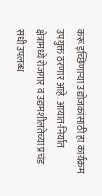करू इच्छिणाऱ्या उ‌द्योजकांसाठी हा कार्यक्रम उपयुक्त ठरणार आहे. आयात-निर्यात क्षेत्रामध्ये रोजगार व उद्यमशीलतेच्या प्रचंड संधी उपलब्ध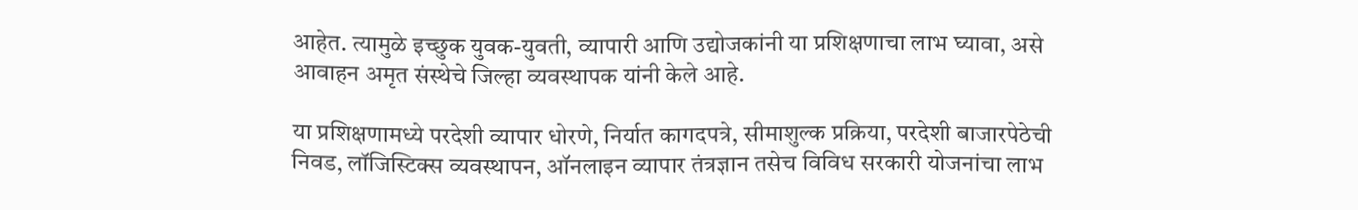आहेत. त्यामुळे इच्छुक युवक-युवती, व्यापारी आणि उ‌द्योजकांनी या प्रशिक्षणाचा लाभ घ्यावा, असे आवाहन अमृत संस्थेचे जिल्हा व्यवस्थापक यांनी केले आहे.

या प्रशिक्षणामध्ये परदेशी व्यापार धोरणे, निर्यात कागदपत्रे, सीमाशुल्क प्रक्रिया, परदेशी बाजारपेठेची निवड, लॉजिस्टिक्स व्यवस्थापन, ऑनलाइन व्यापार तंत्रज्ञान तसेच विविध सरकारी योजनांचा लाभ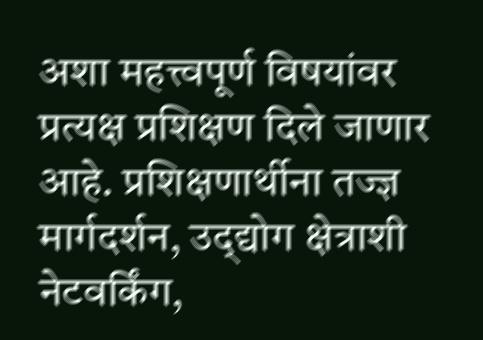अशा महत्त्वपूर्ण विषयांवर प्रत्यक्ष प्रशिक्षण दिले जाणार आहे. प्रशिक्षणार्थीना तज्ज्ञ मार्गदर्शन, उद्‌द्योग क्षेत्राशी नेटवर्किंग,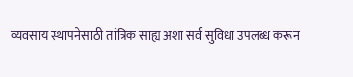व्यवसाय स्थापनेसाठी तांत्रिक साह्य अशा सर्व सुविधा उपलब्ध करून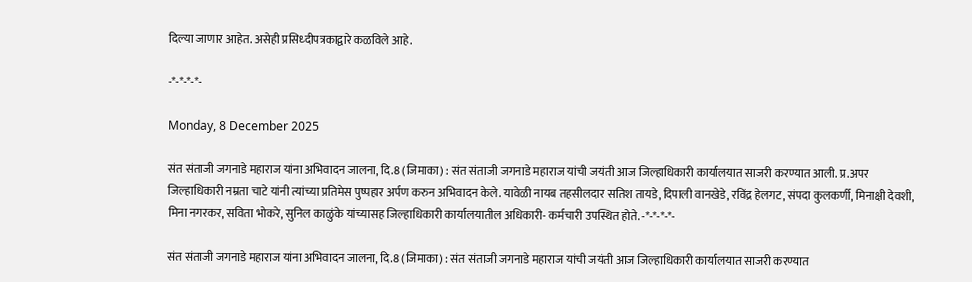दिल्या जाणार आहेत. असेही प्रसिध्दीपत्रकाद्वारे कळविले आहे.

-*-*-*-*-

Monday, 8 December 2025

संत संताजी जगनाडे महाराज यांना अभिवादन जालना, दि.8 (जिमाका) : संत संताजी जगनाडे महाराज यांची जयंती आज जिल्हाधिकारी कार्यालयात साजरी करण्यात आली. प्र.अपर जिल्हाधिकारी नम्रता चाटे यांनी त्यांच्या प्रतिमेस पुष्पहार अर्पण करुन अभिवादन केले. यावेळी नायब तहसीलदार सतिश तायडे, दिपाली वानखेडे, रविंद्र हेलगट, संपदा कुलकर्णी, मिनाक्षी देवशी, मिना नगरकर, सविता भोकरे, सुनिल काळुंके यांच्यासह जिल्हाधिकारी कार्यालयातील अधिकारी- कर्मचारी उपस्थित होते. -*-*-*-*-

संत संताजी जगनाडे महाराज यांना अभिवादन जालना, दि.8 (जिमाका) : संत संताजी जगनाडे महाराज यांची जयंती आज जिल्हाधिकारी कार्यालयात साजरी करण्यात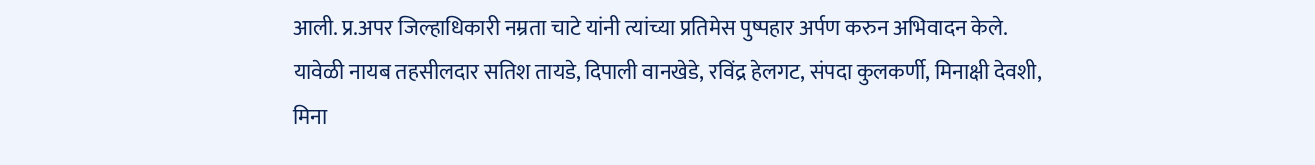आली. प्र.अपर जिल्हाधिकारी नम्रता चाटे यांनी त्यांच्या प्रतिमेस पुष्पहार अर्पण करुन अभिवादन केले. यावेळी नायब तहसीलदार सतिश तायडे, दिपाली वानखेडे, रविंद्र हेलगट, संपदा कुलकर्णी, मिनाक्षी देवशी, मिना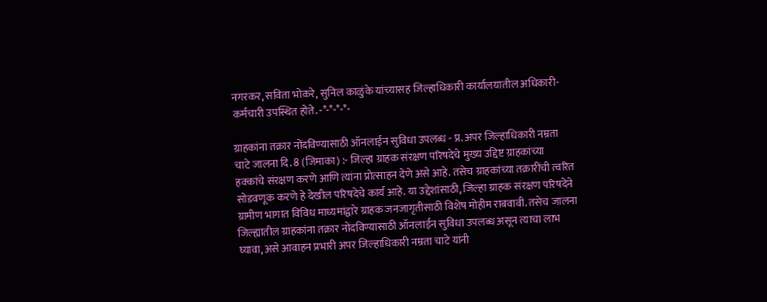नगरकर, सविता भोकरे, सुनिल काळुंके यांच्यासह जिल्हाधिकारी कार्यालयातील अधिकारी- कर्मचारी उपस्थित होते. -*-*-*-*-

ग्राहकांना तक्रार नोंदविण्यासाठी ऑनलाईन सुविधा उपलब्ध - प्र. अपर जिल्हाधिकारी नम्रता चाटे जालना दि. 8 (जिमाका) :- जिल्हा ग्राहक संरक्षण परिषदेचे मुख्य उद्दिष्ट ग्राहकांच्या हक्कांचे संरक्षण करणे आणि त्यांना प्रोत्साहन देणे असे आहे. तसेच ग्राहकांच्या तक्रारींची त्वरित सोडवणूक करणे हे देखील परिषदेचे कार्य आहे. या उद्देशांसाठी, जिल्हा ग्राहक संरक्षण परिषदेने ग्रामीण भागात विविध माध्यमांद्वारे ग्राहक जनजागृतीसाठी विशेष मोहीम राबवावी. तसेच जालना जिल्ह्यातील ग्राहकांना तक्रार नोंदविण्यासाठी ऑनलाईन सुविधा उपलब्ध असून त्याचा लाभ घ्यावा, असे आवाहन प्रभारी अपर जिल्हाधिकारी नम्रता चाटे यांनी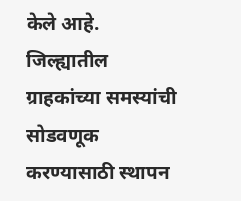केले आहे. जिल्ह्यातील ग्राहकांच्या समस्यांची सोडवणूक करण्यासाठी स्थापन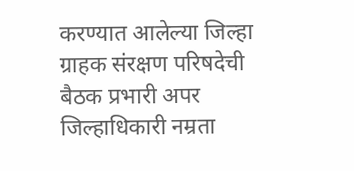करण्यात आलेल्या जिल्हा ग्राहक संरक्षण परिषदेची बैठक प्रभारी अपर जिल्हाधिकारी नम्रता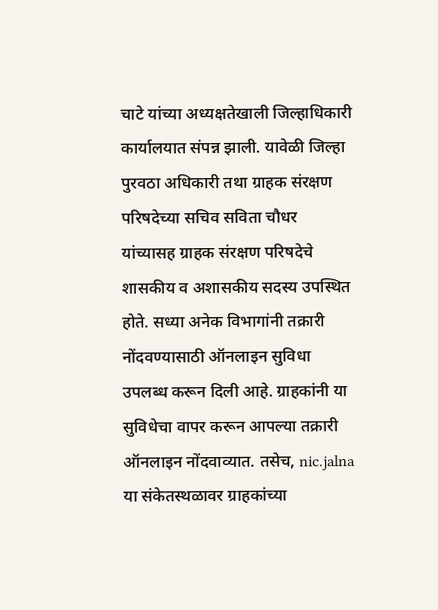चाटे यांच्या अध्यक्षतेखाली जिल्हाधिकारी कार्यालयात संपन्न झाली. यावेळी जिल्हा पुरवठा अधिकारी तथा ग्राहक संरक्षण परिषदेच्या सचिव सविता चौधर यांच्यासह ग्राहक संरक्षण परिषदेचे शासकीय व अशासकीय सदस्य उपस्थित होते. सध्या अनेक विभागांनी तक्रारी नोंदवण्यासाठी ऑनलाइन सुविधा उपलब्ध करून दिली आहे. ग्राहकांनी या सुविधेचा वापर करून आपल्या तक्रारी ऑनलाइन नोंदवाव्यात. तसेच, nic.jalna या संकेतस्थळावर ग्राहकांच्या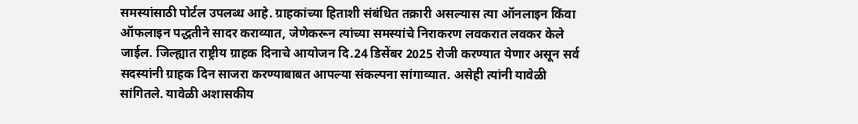समस्यांसाठी पोर्टल उपलब्ध आहे. ग्राहकांच्या हिताशी संबंधित तक्रारी असल्यास त्या ऑनलाइन किंवा ऑफलाइन पद्धतीने सादर कराव्यात, जेणेकरून त्यांच्या समस्यांचे निराकरण लवकरात लवकर केले जाईल. जिल्ह्यात राष्ट्रीय ग्राहक दिनाचे आयोजन दि.24 डिसेंबर 2025 रोजी करण्यात येणार असून सर्व सदस्यांनी ग्राहक दिन साजरा करण्याबाबत आपल्या संकल्पना सांगाव्यात. असेही त्यांनी यावेळी सांगितले. यावेळी अशासकीय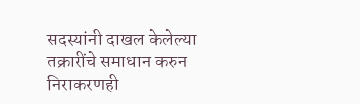सदस्यांनी दाखल केलेल्या तक्रारींचे समाधान करुन निराकरणही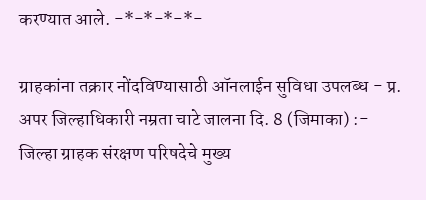करण्यात आले. -*-*-*-*-

ग्राहकांना तक्रार नोंदविण्यासाठी ऑनलाईन सुविधा उपलब्ध - प्र. अपर जिल्हाधिकारी नम्रता चाटे जालना दि. 8 (जिमाका) :- जिल्हा ग्राहक संरक्षण परिषदेचे मुख्य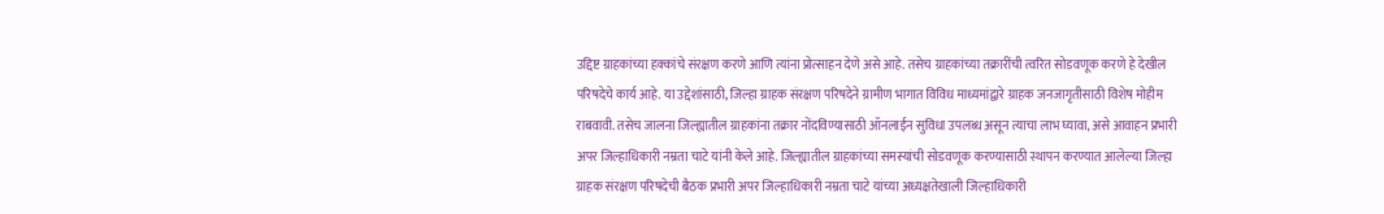उद्दिष्ट ग्राहकांच्या हक्कांचे संरक्षण करणे आणि त्यांना प्रोत्साहन देणे असे आहे. तसेच ग्राहकांच्या तक्रारींची त्वरित सोडवणूक करणे हे देखील परिषदेचे कार्य आहे. या उद्देशांसाठी, जिल्हा ग्राहक संरक्षण परिषदेने ग्रामीण भागात विविध माध्यमांद्वारे ग्राहक जनजागृतीसाठी विशेष मोहीम राबवावी. तसेच जालना जिल्ह्यातील ग्राहकांना तक्रार नोंदविण्यासाठी ऑनलाईन सुविधा उपलब्ध असून त्याचा लाभ घ्यावा, असे आवाहन प्रभारी अपर जिल्हाधिकारी नम्रता चाटे यांनी केले आहे. जिल्ह्यातील ग्राहकांच्या समस्यांची सोडवणूक करण्यासाठी स्थापन करण्यात आलेल्या जिल्हा ग्राहक संरक्षण परिषदेची बैठक प्रभारी अपर जिल्हाधिकारी नम्रता चाटे यांच्या अध्यक्षतेखाली जिल्हाधिकारी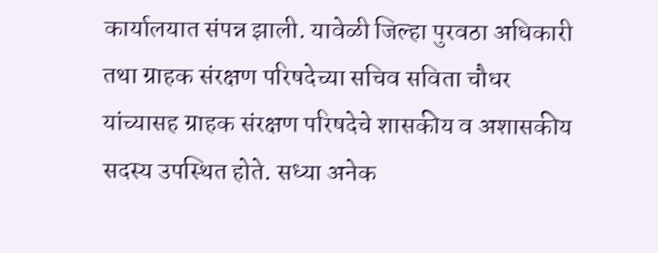कार्यालयात संपन्न झाली. यावेळी जिल्हा पुरवठा अधिकारी तथा ग्राहक संरक्षण परिषदेच्या सचिव सविता चौधर यांच्यासह ग्राहक संरक्षण परिषदेचे शासकीय व अशासकीय सदस्य उपस्थित होते. सध्या अनेक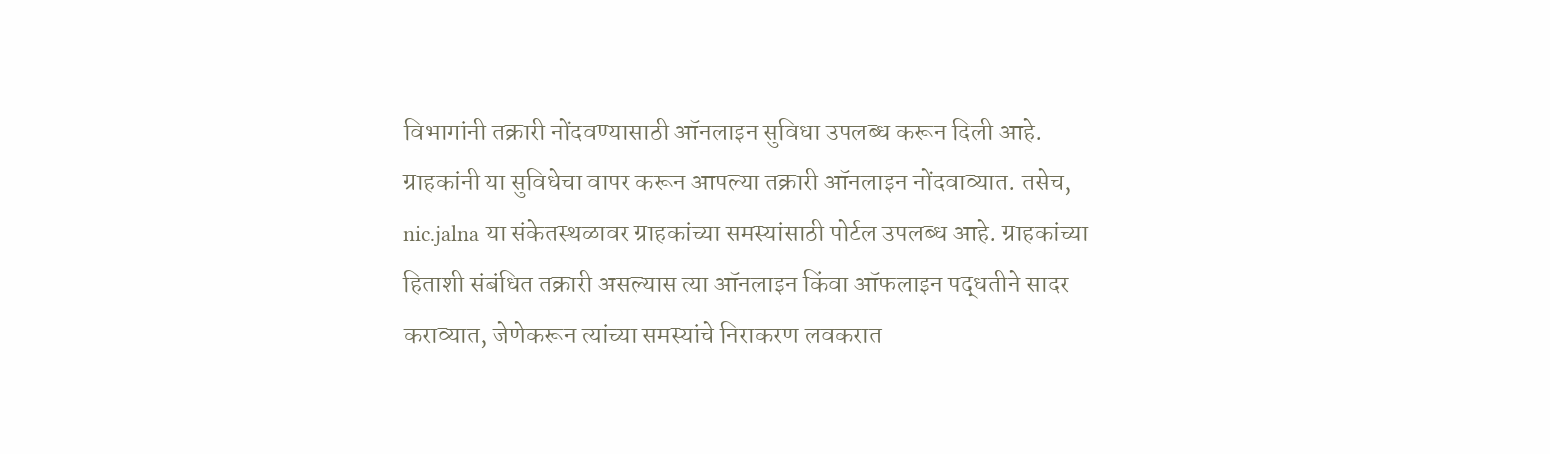विभागांनी तक्रारी नोंदवण्यासाठी ऑनलाइन सुविधा उपलब्ध करून दिली आहे. ग्राहकांनी या सुविधेचा वापर करून आपल्या तक्रारी ऑनलाइन नोंदवाव्यात. तसेच, nic.jalna या संकेतस्थळावर ग्राहकांच्या समस्यांसाठी पोर्टल उपलब्ध आहे. ग्राहकांच्या हिताशी संबंधित तक्रारी असल्यास त्या ऑनलाइन किंवा ऑफलाइन पद्धतीने सादर कराव्यात, जेणेकरून त्यांच्या समस्यांचे निराकरण लवकरात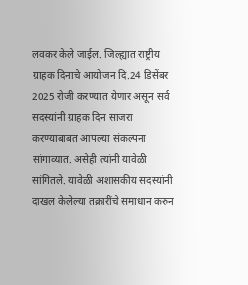लवकर केले जाईल. जिल्ह्यात राष्ट्रीय ग्राहक दिनाचे आयोजन दि.24 डिसेंबर 2025 रोजी करण्यात येणार असून सर्व सदस्यांनी ग्राहक दिन साजरा करण्याबाबत आपल्या संकल्पना सांगाव्यात. असेही त्यांनी यावेळी सांगितले. यावेळी अशासकीय सदस्यांनी दाखल केलेल्या तक्रारींचे समाधान करुन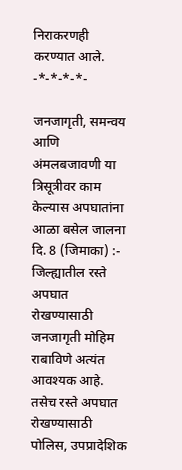निराकरणही करण्यात आले. -*-*-*-*-

जनजागृती, समन्वय आणि अंमलबजावणी या त्रिसूत्रीवर काम केल्यास अपघातांना आळा बसेल जालना दि. 8 (जिमाका) :- जिल्ह्यातील रस्ते अपघात रोखण्यासाठी जनजागृती मोहिम राबाविणे अत्यंत आवश्यक आहे. तसेच रस्ते अपघात रोखण्यासाठी पोलिस, उपप्रादेशिक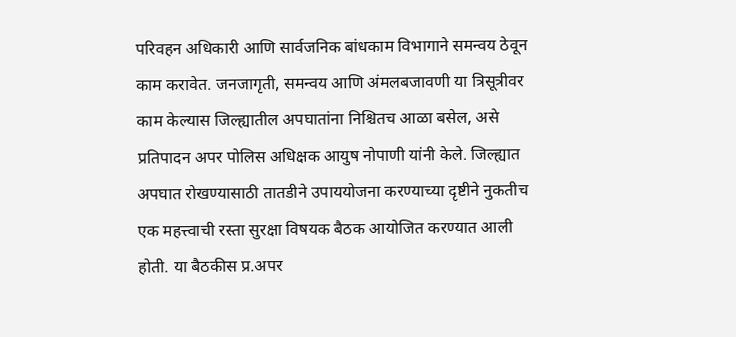परिवहन अधिकारी आणि सार्वजनिक बांधकाम विभागाने समन्वय ठेवून काम करावेत. जनजागृती, समन्वय आणि अंमलबजावणी या त्रिसूत्रीवर काम केल्यास जिल्ह्यातील अपघातांना निश्चितच आळा बसेल, असे प्रतिपादन अपर पोलिस अधिक्षक आयुष नोपाणी यांनी केले. जिल्ह्यात अपघात रोखण्यासाठी तातडीने उपाययोजना करण्याच्या दृष्टीने नुकतीच एक महत्त्वाची रस्ता सुरक्षा विषयक बैठक आयोजित करण्यात आली होती. या बैठकीस प्र.अपर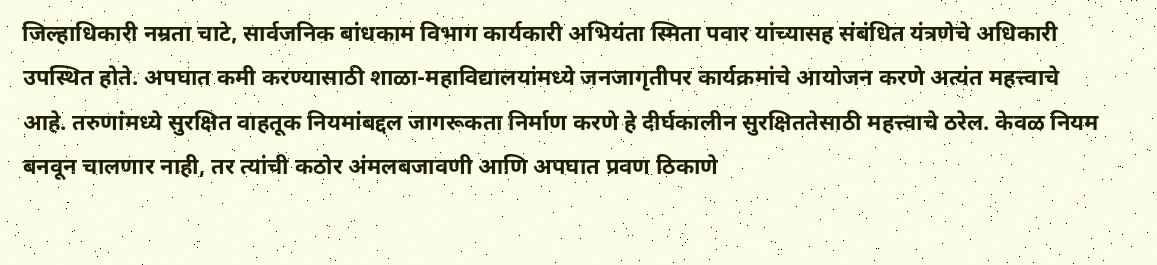जिल्हाधिकारी नम्रता चाटे, सार्वजनिक बांधकाम विभाग कार्यकारी अभियंता स्मिता पवार यांच्यासह संबंधित यंत्रणेचे अधिकारी उपस्थित होते. अपघात कमी करण्यासाठी शाळा-महाविद्यालयांमध्ये जनजागृतीपर कार्यक्रमांचे आयोजन करणे अत्यंत महत्त्वाचे आहे. तरुणांमध्ये सुरक्षित वाहतूक नियमांबद्दल जागरूकता निर्माण करणे हे दीर्घकालीन सुरक्षिततेसाठी महत्त्वाचे ठरेल. केवळ नियम बनवून चालणार नाही, तर त्यांची कठोर अंमलबजावणी आणि अपघात प्रवण ठिकाणे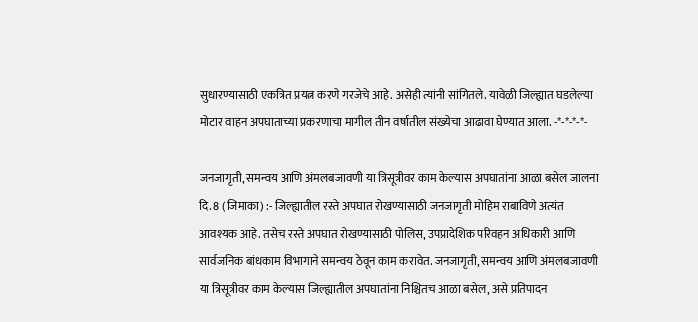सुधारण्यासाठी एकत्रित प्रयत्न करणे गरजेचे आहे. असेही त्यांनी सांगितले. यावेळी जिल्ह्यात घडलेल्या मोटार वाहन अपघाताच्या प्रकरणाचा मागील तीन वर्षातील संख्येचा आढावा घेण्यात आला. -*-*-*-*-

जनजागृती, समन्वय आणि अंमलबजावणी या त्रिसूत्रीवर काम केल्यास अपघातांना आळा बसेल जालना दि. 8 (जिमाका) :- जिल्ह्यातील रस्ते अपघात रोखण्यासाठी जनजागृती मोहिम राबाविणे अत्यंत आवश्यक आहे. तसेच रस्ते अपघात रोखण्यासाठी पोलिस, उपप्रादेशिक परिवहन अधिकारी आणि सार्वजनिक बांधकाम विभागाने समन्वय ठेवून काम करावेत. जनजागृती, समन्वय आणि अंमलबजावणी या त्रिसूत्रीवर काम केल्यास जिल्ह्यातील अपघातांना निश्चितच आळा बसेल, असे प्रतिपादन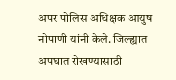अपर पोलिस अधिक्षक आयुष नोपाणी यांनी केले. जिल्ह्यात अपघात रोखण्यासाठी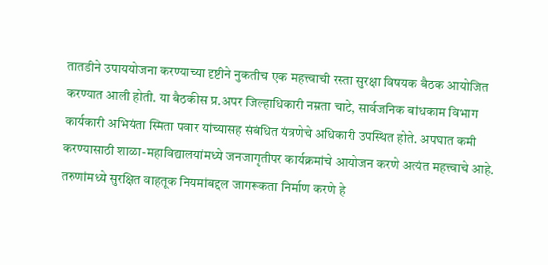तातडीने उपाययोजना करण्याच्या दृष्टीने नुकतीच एक महत्त्वाची रस्ता सुरक्षा विषयक बैठक आयोजित करण्यात आली होती. या बैठकीस प्र.अपर जिल्हाधिकारी नम्रता चाटे, सार्वजनिक बांधकाम विभाग कार्यकारी अभियंता स्मिता पवार यांच्यासह संबंधित यंत्रणेचे अधिकारी उपस्थित होते. अपघात कमी करण्यासाठी शाळा-महाविद्यालयांमध्ये जनजागृतीपर कार्यक्रमांचे आयोजन करणे अत्यंत महत्त्वाचे आहे. तरुणांमध्ये सुरक्षित वाहतूक नियमांबद्दल जागरूकता निर्माण करणे हे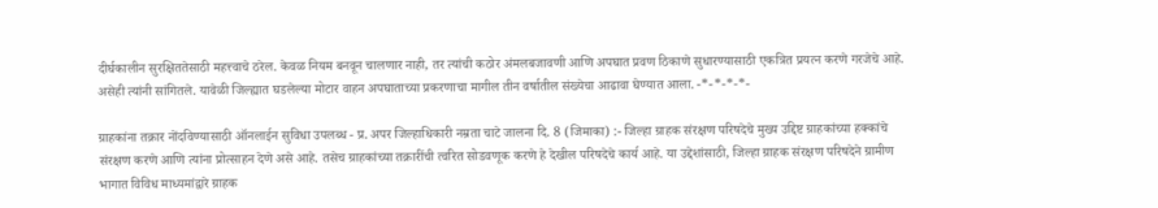दीर्घकालीन सुरक्षिततेसाठी महत्त्वाचे ठरेल. केवळ नियम बनवून चालणार नाही, तर त्यांची कठोर अंमलबजावणी आणि अपघात प्रवण ठिकाणे सुधारण्यासाठी एकत्रित प्रयत्न करणे गरजेचे आहे. असेही त्यांनी सांगितले. यावेळी जिल्ह्यात घडलेल्या मोटार वाहन अपघाताच्या प्रकरणाचा मागील तीन वर्षातील संख्येचा आढावा घेण्यात आला. -*-*-*-*-

ग्राहकांना तक्रार नोंदविण्यासाठी ऑनलाईन सुविधा उपलब्ध - प्र. अपर जिल्हाधिकारी नम्रता चाटे जालना दि. 8 (जिमाका) :- जिल्हा ग्राहक संरक्षण परिषदेचे मुख्य उद्दिष्ट ग्राहकांच्या हक्कांचे संरक्षण करणे आणि त्यांना प्रोत्साहन देणे असे आहे. तसेच ग्राहकांच्या तक्रारींची त्वरित सोडवणूक करणे हे देखील परिषदेचे कार्य आहे. या उद्देशांसाठी, जिल्हा ग्राहक संरक्षण परिषदेने ग्रामीण भागात विविध माध्यमांद्वारे ग्राहक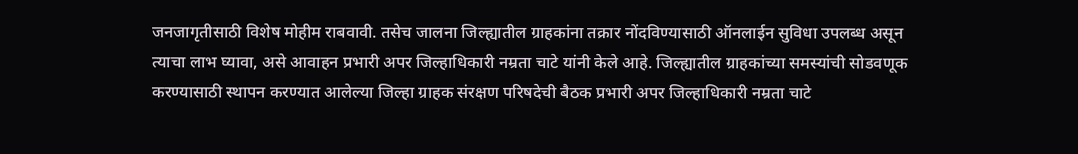जनजागृतीसाठी विशेष मोहीम राबवावी. तसेच जालना जिल्ह्यातील ग्राहकांना तक्रार नोंदविण्यासाठी ऑनलाईन सुविधा उपलब्ध असून त्याचा लाभ घ्यावा, असे आवाहन प्रभारी अपर जिल्हाधिकारी नम्रता चाटे यांनी केले आहे. जिल्ह्यातील ग्राहकांच्या समस्यांची सोडवणूक करण्यासाठी स्थापन करण्यात आलेल्या जिल्हा ग्राहक संरक्षण परिषदेची बैठक प्रभारी अपर जिल्हाधिकारी नम्रता चाटे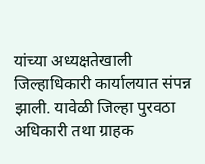यांच्या अध्यक्षतेखाली जिल्हाधिकारी कार्यालयात संपन्न झाली. यावेळी जिल्हा पुरवठा अधिकारी तथा ग्राहक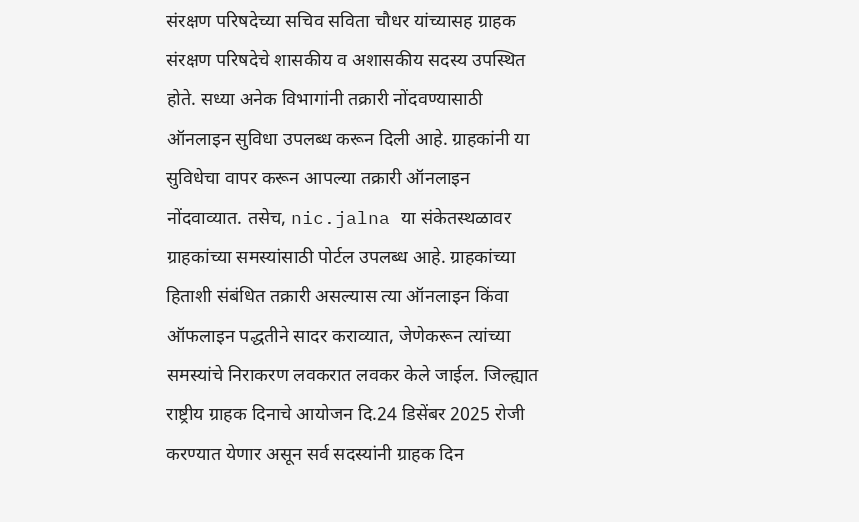संरक्षण परिषदेच्या सचिव सविता चौधर यांच्यासह ग्राहक संरक्षण परिषदेचे शासकीय व अशासकीय सदस्य उपस्थित होते. सध्या अनेक विभागांनी तक्रारी नोंदवण्यासाठी ऑनलाइन सुविधा उपलब्ध करून दिली आहे. ग्राहकांनी या सुविधेचा वापर करून आपल्या तक्रारी ऑनलाइन नोंदवाव्यात. तसेच, nic.jalna या संकेतस्थळावर ग्राहकांच्या समस्यांसाठी पोर्टल उपलब्ध आहे. ग्राहकांच्या हिताशी संबंधित तक्रारी असल्यास त्या ऑनलाइन किंवा ऑफलाइन पद्धतीने सादर कराव्यात, जेणेकरून त्यांच्या समस्यांचे निराकरण लवकरात लवकर केले जाईल. जिल्ह्यात राष्ट्रीय ग्राहक दिनाचे आयोजन दि.24 डिसेंबर 2025 रोजी करण्यात येणार असून सर्व सदस्यांनी ग्राहक दिन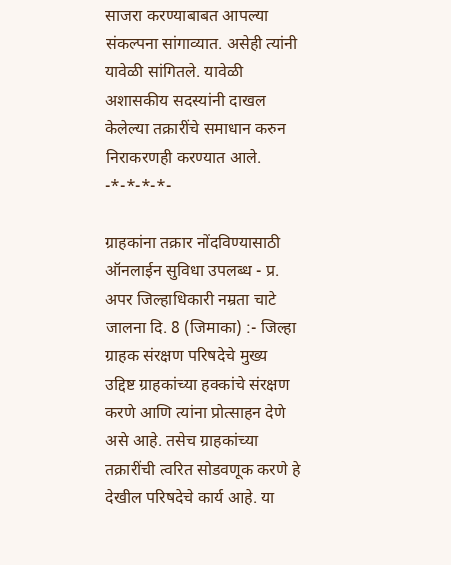साजरा करण्याबाबत आपल्या संकल्पना सांगाव्यात. असेही त्यांनी यावेळी सांगितले. यावेळी अशासकीय सदस्यांनी दाखल केलेल्या तक्रारींचे समाधान करुन निराकरणही करण्यात आले. -*-*-*-*-

ग्राहकांना तक्रार नोंदविण्यासाठी ऑनलाईन सुविधा उपलब्ध - प्र. अपर जिल्हाधिकारी नम्रता चाटे जालना दि. 8 (जिमाका) :- जिल्हा ग्राहक संरक्षण परिषदेचे मुख्य उद्दिष्ट ग्राहकांच्या हक्कांचे संरक्षण करणे आणि त्यांना प्रोत्साहन देणे असे आहे. तसेच ग्राहकांच्या तक्रारींची त्वरित सोडवणूक करणे हे देखील परिषदेचे कार्य आहे. या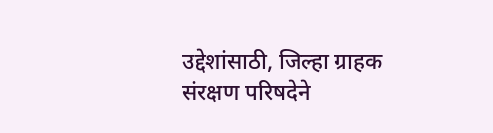उद्देशांसाठी, जिल्हा ग्राहक संरक्षण परिषदेने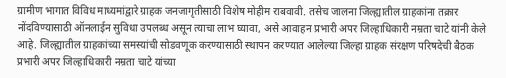ग्रामीण भागात विविध माध्यमांद्वारे ग्राहक जनजागृतीसाठी विशेष मोहीम राबवावी. तसेच जालना जिल्ह्यातील ग्राहकांना तक्रार नोंदविण्यासाठी ऑनलाईन सुविधा उपलब्ध असून त्याचा लाभ घ्यावा, असे आवाहन प्रभारी अपर जिल्हाधिकारी नम्रता चाटे यांनी केले आहे. जिल्ह्यातील ग्राहकांच्या समस्यांची सोडवणूक करण्यासाठी स्थापन करण्यात आलेल्या जिल्हा ग्राहक संरक्षण परिषदेची बैठक प्रभारी अपर जिल्हाधिकारी नम्रता चाटे यांच्या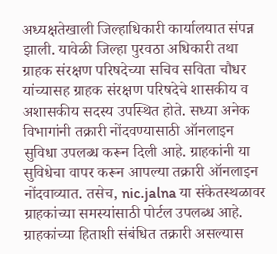अध्यक्षतेखाली जिल्हाधिकारी कार्यालयात संपन्न झाली. यावेळी जिल्हा पुरवठा अधिकारी तथा ग्राहक संरक्षण परिषदेच्या सचिव सविता चौधर यांच्यासह ग्राहक संरक्षण परिषदेचे शासकीय व अशासकीय सदस्य उपस्थित होते. सध्या अनेक विभागांनी तक्रारी नोंदवण्यासाठी ऑनलाइन सुविधा उपलब्ध करून दिली आहे. ग्राहकांनी या सुविधेचा वापर करून आपल्या तक्रारी ऑनलाइन नोंदवाव्यात. तसेच, nic.jalna या संकेतस्थळावर ग्राहकांच्या समस्यांसाठी पोर्टल उपलब्ध आहे. ग्राहकांच्या हिताशी संबंधित तक्रारी असल्यास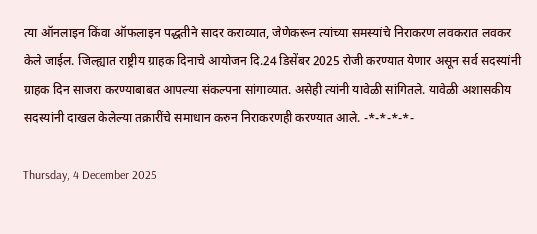त्या ऑनलाइन किंवा ऑफलाइन पद्धतीने सादर कराव्यात, जेणेकरून त्यांच्या समस्यांचे निराकरण लवकरात लवकर केले जाईल. जिल्ह्यात राष्ट्रीय ग्राहक दिनाचे आयोजन दि.24 डिसेंबर 2025 रोजी करण्यात येणार असून सर्व सदस्यांनी ग्राहक दिन साजरा करण्याबाबत आपल्या संकल्पना सांगाव्यात. असेही त्यांनी यावेळी सांगितले. यावेळी अशासकीय सदस्यांनी दाखल केलेल्या तक्रारींचे समाधान करुन निराकरणही करण्यात आले. -*-*-*-*-

Thursday, 4 December 2025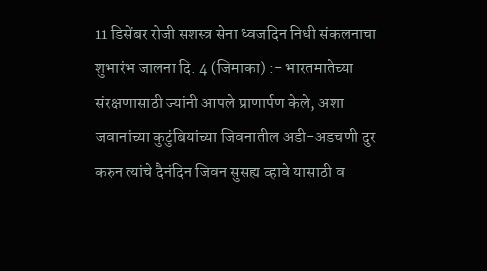11 डिसेंबर रोजी सशस्त्र सेना ध्वजदिन निधी संकलनाचा शुभारंभ जालना दि. 4 (जिमाका) :- भारतमातेच्या संरक्षणासाठी ज्यांनी आपले प्राणार्पण केले, अशा जवानांच्या कुटुंबियांच्या जिवनातील अडी-अडचणी दुर करुन त्यांचे दैनंदिन जिवन सुसह्य व्हावे यासाठी व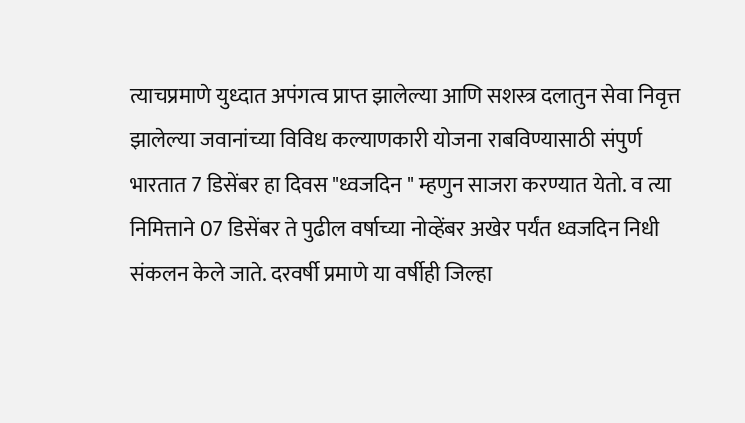त्याचप्रमाणे युध्दात अपंगत्व प्राप्त झालेल्या आणि सशस्त्र दलातुन सेवा निवृत्त झालेल्या जवानांच्या विविध कल्याणकारी योजना राबविण्यासाठी संपुर्ण भारतात 7 डिसेंबर हा दिवस "ध्वजदिन " म्हणुन साजरा करण्यात येतो. व त्या निमित्ताने 07 डिसेंबर ते पुढील वर्षाच्या नोव्हेंबर अखेर पर्यंत ध्वजदिन निधी संकलन केले जाते. दरवर्षी प्रमाणे या वर्षीही जिल्हा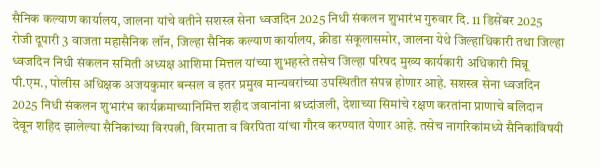सैनिक कल्याण कार्यालय, जालना यांचे वतीने सशस्त्र सेना ध्वजदिन 2025 निधी संकलन शुभारंभ गुरुवार दि. 11 डिसेंबर 2025 रोजी दूपारी 3 वाजता महासैनिक लॉन, जिल्हा सैनिक कल्याण कार्यालय, क्रीडा संकूलासमोर, जालना येथे जिल्हाधिकारी तथा जिल्हा ध्वजदिन निधी संकलन समिती अध्यक्ष आशिमा मित्तल यांच्या शुभहस्ते तसेच जिल्हा परिषद मुख्य कार्यकारी अधिकारी मिन्नू पी.एम., पोलीस अधिक्षक अजयकुमार बन्सल व इतर प्रमुख मान्यवरांच्या उपस्थितीत संपन्न होणार आहे. सशस्त्र सेना ध्वजदिन 2025 निधी संकलन शुभारंभ कार्यक्रमाच्यानिमित्त शहीद जवानांना श्रध्दांजली, देशाच्या सिमांचे रक्षण करतांना प्राणाचे बलिदान देवून शहिद झालेल्या सैनिकांच्या विरपत्नी, विरमाता व विरपिता यांचा गौरव करण्यात येणार आहे. तसेच नागरिकांमध्ये सैनिकांविषयी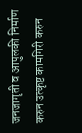जनजागृती व आपुलकी निर्माण करुन उत्कृष्ट कामगिरी करुन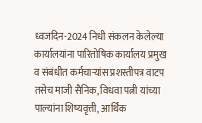ध्वजदिन-2024 निधी संकलन केलेल्या कार्यालयांना पारितोषिक कार्यालय प्रमुख व संबंधीत कर्मचाऱ्यांस प्रशस्तीपत्र वाटप तसेच माजी सैनिक, विधवा पत्नी यांच्या पाल्यांना शिष्यवृत्ती, आर्थिक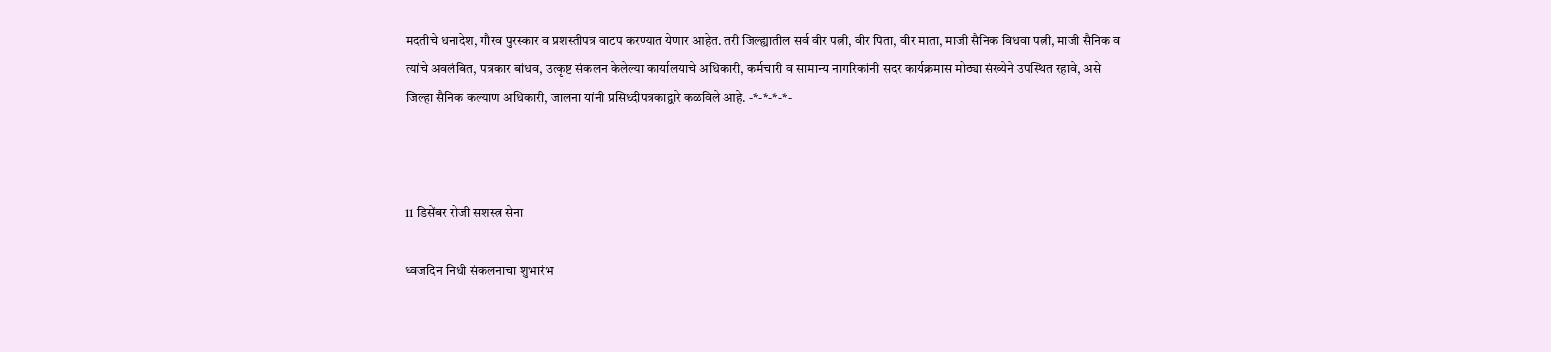मदतीचे धनादेश, गौरव पुरस्कार व प्रशस्तीपत्र वाटप करण्यात येणार आहेत. तरी जिल्ह्यातील सर्व वीर पत्नी, वीर पिता, वीर माता, माजी सैनिक विधवा पत्नी, माजी सैनिक व त्यांचे अवलंबित, पत्रकार बांधव, उत्कृष्ट संकलन केलेल्या कार्यालयाचे अधिकारी, कर्मचारी व सामान्य नागरिकांनी सदर कार्यक्रमास मोठ्या संख्येने उपस्थित रहावे, असे जिल्हा सैनिक कल्याण अधिकारी, जालना यांनी प्रसिध्दीपत्रकाद्वारे कळविले आहे. -*-*-*-*-



11 डिसेंबर रोजी सशस्त्र सेना

ध्वजदिन निधी संकलनाचा शुभारंभ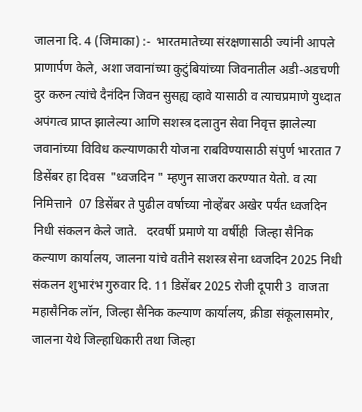जालना दि. 4 (जिमाका) :-  भारतमातेच्या संरक्षणासाठी ज्यांनी आपले प्राणार्पण केले, अशा जवानांच्या कुटुंबियांच्या जिवनातील अडी-अडचणी दुर करुन त्यांचे दैनंदिन जिवन सुसह्य व्हावे यासाठी व त्याचप्रमाणे युध्दात अपंगत्व प्राप्त झालेल्या आणि सशस्त्र दलातुन सेवा निवृत्त झालेल्या जवानांच्या विविध कल्याणकारी योजना राबविण्यासाठी संपुर्ण भारतात 7 डिसेंबर हा दिवस  "ध्वजदिन " म्हणुन साजरा करण्यात येतो. व त्या निमित्ताने  07 डिसेंबर ते पुढील वर्षाच्या नोव्हेंबर अखेर पर्यंत ध्वजदिन निधी संकलन केले जाते.   दरवर्षी प्रमाणे या वर्षीही  जिल्हा सैनिक कल्याण कार्यालय, जालना यांचे वतीने सशस्त्र सेना ध्वजदिन 2025 निधी संकलन शुभारंभ गुरुवार दि. 11 डिसेंबर 2025 रोजी दूपारी 3  वाजता महासैनिक लॉन, जिल्हा सैनिक कल्याण कार्यालय, क्रीडा संकूलासमोर, जालना येथे जिल्हाधिकारी तथा जिल्हा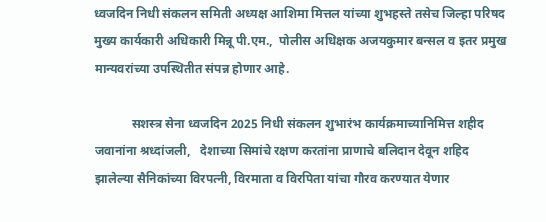ध्वजदिन निधी संकलन समिती अध्यक्ष आशिमा मित्तल यांच्या शुभहस्ते तसेच जिल्हा परिषद मुख्य कार्यकारी अधिकारी मिन्नू पी.एम.,  पोलीस अधिक्षक अजयकुमार बन्सल व इतर प्रमुख मान्यवरांच्या उपस्थितीत संपन्न होणार आहे.

            सशस्त्र सेना ध्वजदिन 2025 निधी संकलन शुभारंभ कार्यक्रमाच्यानिमित्त शहीद जवानांना श्रध्दांजली,   देशाच्या सिमांचे रक्षण करतांना प्राणाचे बलिदान देवून शहिद झालेल्या सैनिकांच्या विरपत्नी, विरमाता व विरपिता यांचा गौरव करण्यात येणार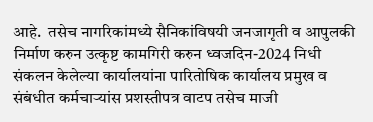आहे.  तसेच नागरिकांमध्ये सैनिकांविषयी जनजागृती व आपुलकी निर्माण करुन उत्कृष्ट कामगिरी करुन ध्वजदिन-2024 निधी संकलन केलेल्या कार्यालयांना पारितोषिक कार्यालय प्रमुख व संबंधीत कर्मचाऱ्यांस प्रशस्तीपत्र वाटप तसेच माजी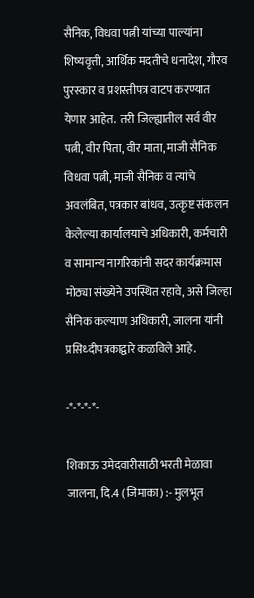सैनिक, विधवा पत्नी यांच्या पाल्यांना शिष्यवृत्ती, आर्थिक मदतीचे धनादेश, गौरव पुरस्कार व प्रशस्तीपत्र वाटप करण्यात येणार आहेत.  तरी जिल्ह्यातील सर्व वीर पत्नी, वीर पिता, वीर माता, माजी सैनिक विधवा पत्नी, माजी सैनिक व त्यांचे अवलंबित, पत्रकार बांधव, उत्कृष्ट संकलन केलेल्या कार्यालयाचे अधिकारी, कर्मचारी व सामान्य नागरिकांनी सदर कार्यक्रमास मोठ्या संख्येने उपस्थित रहावे, असे जिल्हा सैनिक कल्याण अधिकारी, जालना यांनी प्रसिध्दीपत्रकाद्वारे कळविले आहे.

-*-*-*-*-

शिकाऊ उमेदवारीसाठी भरती मेळावा जालना, दि.4 (जिमाका) :- मुलभूत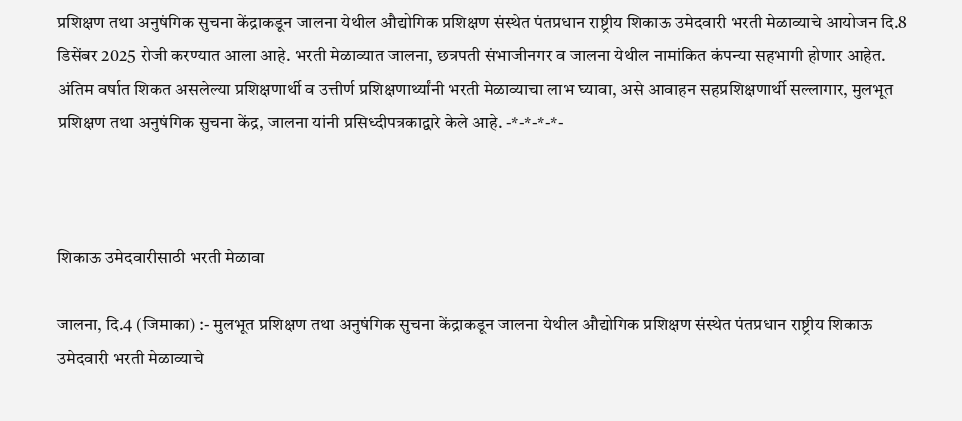प्रशिक्षण तथा अनुषंगिक सुचना केंद्राकडून जालना येथील औद्योगिक प्रशिक्षण संस्थेत पंतप्रधान राष्ट्रीय शिकाऊ उमेदवारी भरती मेळाव्याचे आयोजन दि.8 डिसेंबर 2025 रोजी करण्यात आला आहे. भरती मेळाव्यात जालना, छत्रपती संभाजीनगर व जालना येथील नामांकित कंपन्या सहभागी होणार आहेत. अंतिम वर्षात शिकत असलेल्या प्रशिक्षणार्थी व उत्तीर्ण प्रशिक्षणार्थ्यांनी भरती मेळाव्याचा लाभ घ्यावा, असे आवाहन सहप्रशिक्षणार्थी सल्लागार, मुलभूत प्रशिक्षण तथा अनुषंगिक सुचना केंद्र, जालना यांनी प्रसिध्दीपत्रकाद्वारे केले आहे. -*-*-*-*-



शिकाऊ उमेदवारीसाठी भरती मेळावा

जालना, दि.4 (जिमाका) :- मुलभूत प्रशिक्षण तथा अनुषंगिक सुचना केंद्राकडून जालना येथील औद्योगिक प्रशिक्षण संस्थेत पंतप्रधान राष्ट्रीय शिकाऊ उमेदवारी भरती मेळाव्याचे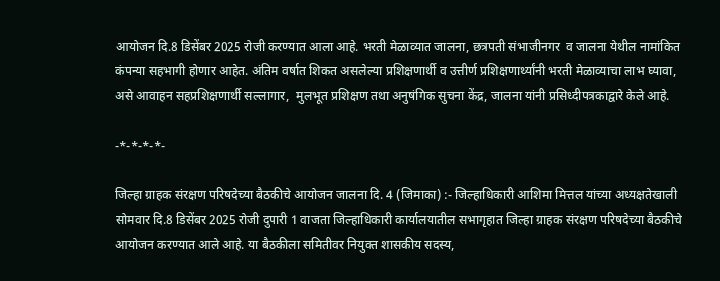आयोजन दि.8 डिसेंबर 2025 रोजी करण्यात आला आहे. भरती मेळाव्यात जालना, छत्रपती संभाजीनगर  व जालना येथील नामांकित कंपन्या सहभागी होणार आहेत. अंतिम वर्षात शिकत असलेल्या प्रशिक्षणार्थी व उत्तीर्ण प्रशिक्षणार्थ्यांनी भरती मेळाव्याचा लाभ घ्यावा, असे आवाहन सहप्रशिक्षणार्थी सल्लागार,  मुलभूत प्रशिक्षण तथा अनुषंगिक सुचना केंद्र, जालना यांनी प्रसिध्दीपत्रकाद्वारे केले आहे.

-*-*-*-*-

जिल्हा ग्राहक संरक्षण परिषदेच्या बैठकीचे आयोजन जालना दि. 4 (जिमाका) :- जिल्हाधिकारी आशिमा मित्तल यांच्या अध्यक्षतेखाली सोमवार दि.8 डिसेंबर 2025 रोजी दुपारी 1 वाजता जिल्हाधिकारी कार्यालयातील सभागृहात जिल्हा ग्राहक संरक्षण परिषदेच्या बैठकीचे आयोजन करण्यात आले आहे. या बैठकीला समितीवर नियुक्त शासकीय सदस्य,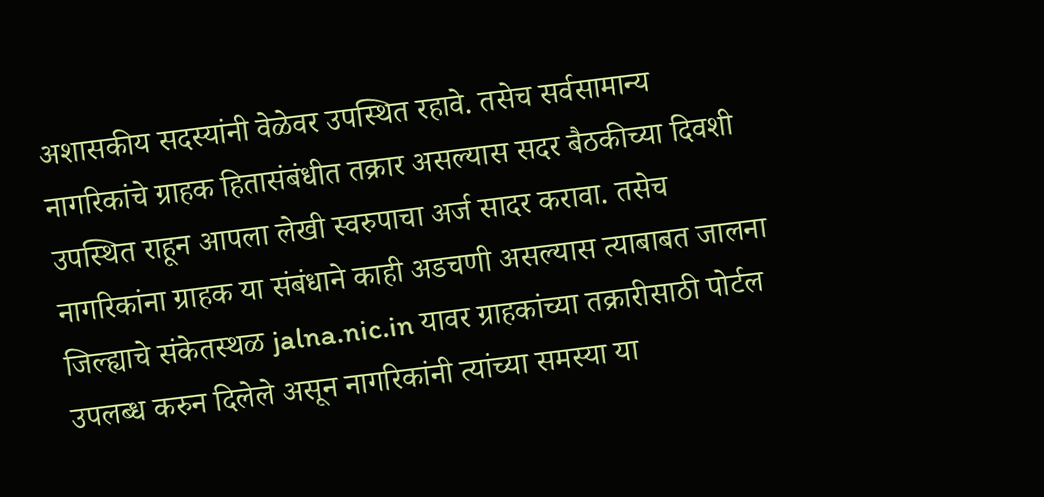अशासकीय सदस्यांनी वेळेवर उपस्थित रहावे. तसेच सर्वसामान्य नागरिकांचे ग्राहक हितासंबंधीत तक्रार असल्यास सदर बैठकीच्या दिवशी उपस्थित राहून आपला लेखी स्वरुपाचा अर्ज सादर करावा. तसेच नागरिकांना ग्राहक या संबंधाने काही अडचणी असल्यास त्याबाबत जालना जिल्ह्याचे संकेतस्थळ jalna.nic.in यावर ग्राहकांच्या तक्रारीसाठी पोर्टल उपलब्ध करुन दिलेले असून नागरिकांनी त्यांच्या समस्या या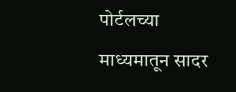पोर्टलच्या माध्यमातून सादर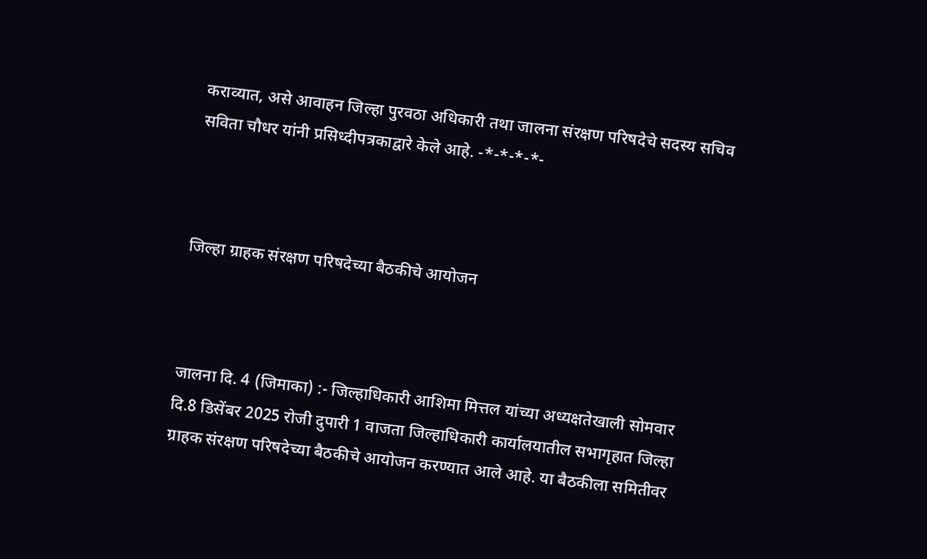कराव्यात, असे आवाहन जिल्हा पुरवठा अधिकारी तथा जालना संरक्षण परिषदेचे सदस्य सचिव सविता चौधर यांनी प्रसिध्दीपत्रकाद्वारे केले आहे. -*-*-*-*-



जिल्हा ग्राहक संरक्षण परिषदेच्या बैठकीचे आयोजन



जालना दि. 4 (जिमाका) :- जिल्हाधिकारी आशिमा मित्तल यांच्या अध्यक्षतेखाली सोमवार दि.8 डिसेंबर 2025 रोजी दुपारी 1 वाजता जिल्हाधिकारी कार्यालयातील सभागृहात जिल्हा ग्राहक संरक्षण परिषदेच्या बैठकीचे आयोजन करण्यात आले आहे. या बैठकीला समितीवर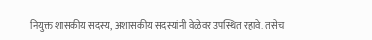नियुक्त शासकीय सदस्य, अशासकीय सदस्यांनी वेळेवर उपस्थित रहावे. तसेच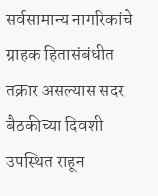सर्वसामान्य नागरिकांचे ग्राहक हितासंबंधीत तक्रार असल्यास सदर बैठकीच्या दिवशी उपस्थित राहून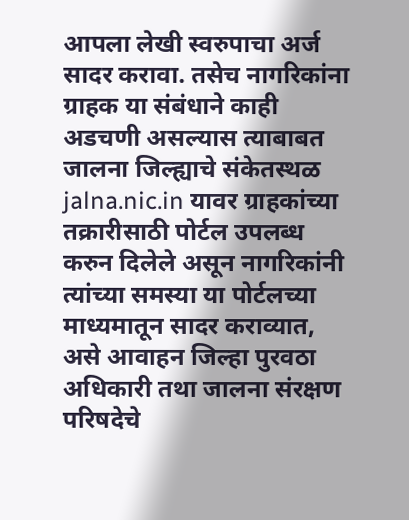आपला लेखी स्वरुपाचा अर्ज सादर करावा. तसेच नागरिकांना  ग्राहक या संबंधाने काही अडचणी असल्यास त्याबाबत जालना जिल्ह्याचे संकेतस्थळ jalna.nic.in यावर ग्राहकांच्या तक्रारीसाठी पोर्टल उपलब्ध करुन दिलेले असून नागरिकांनी त्यांच्या समस्या या पोर्टलच्या माध्यमातून सादर कराव्यात, असे आवाहन जिल्हा पुरवठा अधिकारी तथा जालना संरक्षण परिषदेचे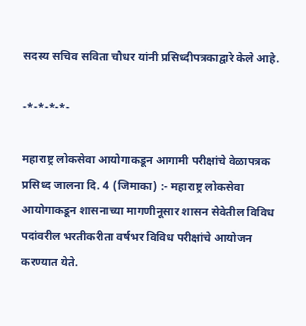सदस्य सचिव सविता चौधर यांनी प्रसिध्दीपत्रकाद्वारे केले आहे.

-*-*-*-*-

महाराष्ट्र लोकसेवा आयोगाकडून आगामी परीक्षांचे वेळापत्रक प्रसिध्द जालना दि. 4 (जिमाका) :- महाराष्ट्र लोकसेवा आयोगाकडून शासनाच्या मागणीनूसार शासन सेवेतील विविध पदांवरील भरतीकरीता वर्षभर विविध परीक्षांचे आयोजन करण्यात येते.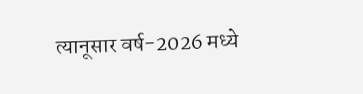त्यानूसार वर्ष-2026 मध्ये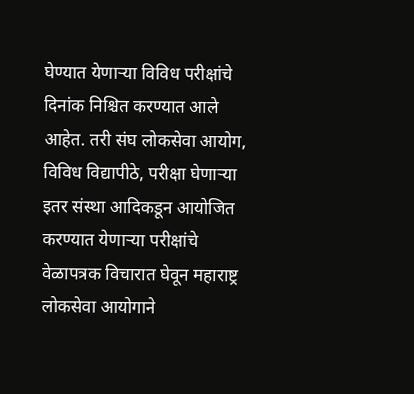घेण्यात येणाऱ्या विविध परीक्षांचे दिनांक निश्चित करण्यात आले आहेत. तरी संघ लोकसेवा आयोग, विविध विद्यापीठे, परीक्षा घेणाऱ्या इतर संस्था आदिकडून आयोजित करण्यात येणाऱ्या परीक्षांचे वेळापत्रक विचारात घेवून महाराष्ट्र लोकसेवा आयोगाने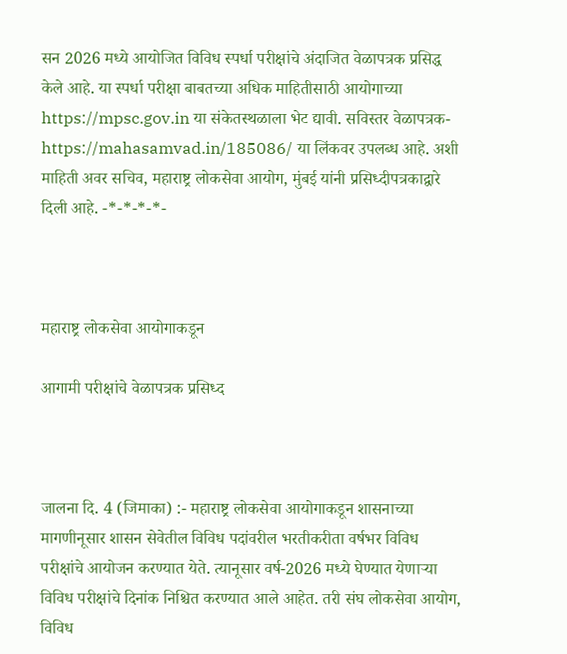सन 2026 मध्ये आयोजित विविध स्पर्धा परीक्षांचे अंदाजित वेळापत्रक प्रसिद्ध केले आहे. या स्पर्धा परीक्षा बाबतच्या अधिक माहितीसाठी आयोगाच्या https://mpsc.gov.in या संकेतस्थळाला भेट द्यावी. सविस्तर वेळापत्रक- https://mahasamvad.in/185086/ या लिंकवर उपलब्ध आहे. अशी माहिती अवर सचिव, महाराष्ट्र लोकसेवा आयोग, मुंबई यांनी प्रसिध्दीपत्रकाद्वारे दिली आहे. -*-*-*-*-



महाराष्ट्र लोकसेवा आयोगाकडून

आगामी परीक्षांचे वेळापत्रक प्रसिध्द



जालना दि. 4 (जिमाका) :- महाराष्ट्र लोकसेवा आयोगाकडून शासनाच्या मागणीनूसार शासन सेवेतील विविध पदांवरील भरतीकरीता वर्षभर विविध परीक्षांचे आयोजन करण्यात येते. त्यानूसार वर्ष-2026 मध्ये घेण्यात येणाऱ्या विविध परीक्षांचे दिनांक निश्चित करण्यात आले आहेत. तरी संघ लोकसेवा आयोग, विविध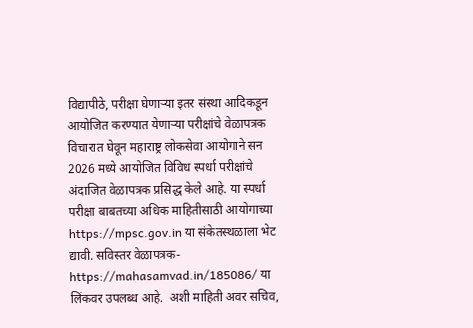विद्यापीठे, परीक्षा घेणाऱ्या इतर संस्था आदिकडून आयोजित करण्यात येणाऱ्या परीक्षांचे वेळापत्रक विचारात घेवून महाराष्ट्र लोकसेवा आयोगाने सन 2026 मध्ये आयोजित विविध स्पर्धा परीक्षांचे अंदाजित वेळापत्रक प्रसिद्ध केले आहे. या स्पर्धा परीक्षा बाबतच्या अधिक माहितीसाठी आयोगाच्या https://mpsc.gov.in या संकेतस्थळाला भेट द्यावी. सविस्तर वेळापत्रक- https://mahasamvad.in/185086/ या लिंकवर उपलब्ध आहे.  अशी माहिती अवर सचिव,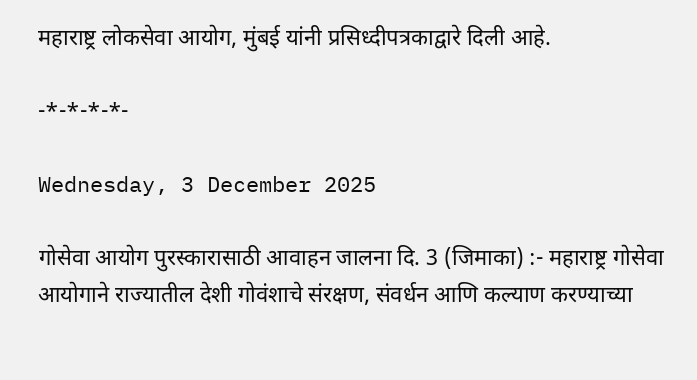महाराष्ट्र लोकसेवा आयोग, मुंबई यांनी प्रसिध्दीपत्रकाद्वारे दिली आहे.

-*-*-*-*-

Wednesday, 3 December 2025

गोसेवा आयोग पुरस्कारासाठी आवाहन जालना दि. 3 (जिमाका) :- महाराष्ट्र गोसेवा आयोगाने राज्यातील देशी गोवंशाचे संरक्षण, संवर्धन आणि कल्याण करण्याच्या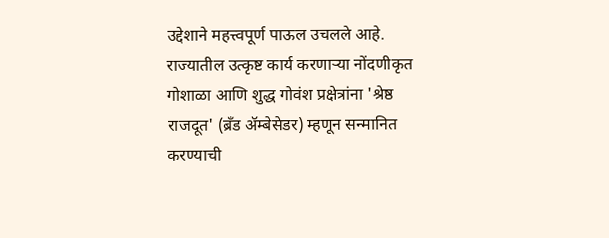उद्देशाने महत्त्वपूर्ण पाऊल उचलले आहे. राज्यातील उत्कृष्ट कार्य करणाऱ्या नोंदणीकृत गोशाळा आणि शुद्ध गोवंश प्रक्षेत्रांना 'श्रेष्ठ राजदूत' (ब्रँड ॲम्बेसेडर) म्हणून सन्मानित करण्याची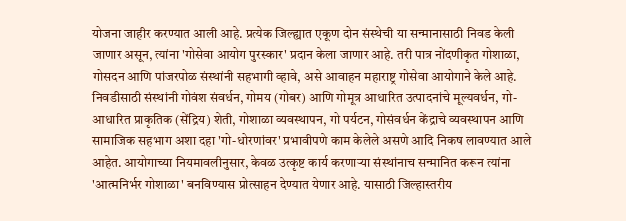योजना जाहीर करण्यात आली आहे. प्रत्येक जिल्ह्यात एकूण दोन संस्थेची या सन्मानासाठी निवड केली जाणार असून, त्यांना 'गोसेवा आयोग पुरस्कार' प्रदान केला जाणार आहे. तरी पात्र नोंदणीकृत गोशाळा, गोसदन आणि पांजरपोळ संस्थांनी सहभागी व्हावे, असे आवाहन महाराष्ट्र गोसेवा आयोगाने केले आहे. निवडीसाठी संस्थांनी गोवंश संवर्धन, गोमय (गोबर) आणि गोमूत्र आधारित उत्पादनांचे मूल्यवर्धन, गो-आधारित प्राकृतिक (सेंद्रिय) शेती, गोशाळा व्यवस्थापन, गो पर्यटन, गोसंवर्धन केंद्राचे व्यवस्थापन आणि सामाजिक सहभाग अशा दहा 'गो-धोरणांवर' प्रभावीपणे काम केलेले असणे आदि निकष लावण्यात आले आहेत. आयोगाच्या नियमावलीनुसार, केवळ उत्कृष्ट कार्य करणाऱ्या संस्थांनाच सन्मानित करून त्यांना 'आत्मनिर्भर गोशाळा' बनविण्यास प्रोत्साहन देण्यात येणार आहे. यासाठी जिल्हास्तरीय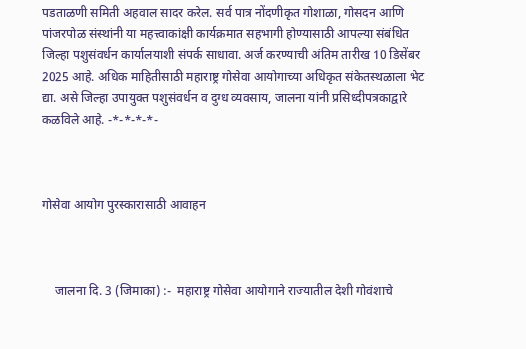पडताळणी समिती अहवाल सादर करेल. सर्व पात्र नोंदणीकृत गोशाळा, गोसदन आणि पांजरपोळ संस्थांनी या महत्त्वाकांक्षी कार्यक्रमात सहभागी होण्यासाठी आपल्या संबंधित जिल्हा पशुसंवर्धन कार्यालयाशी संपर्क साधावा. अर्ज करण्याची अंतिम तारीख 10 डिसेंबर 2025 आहे. अधिक माहितीसाठी महाराष्ट्र गोसेवा आयोगाच्या अधिकृत संकेतस्थळाला भेट द्या. असे जिल्हा उपायुक्त पशुसंवर्धन व दुग्ध व्यवसाय, जालना यांनी प्रसिध्दीपत्रकाद्वारे कळविले आहे. -*-*-*-*-



गोसेवा आयोग पुरस्कारासाठी आवाहन



    जालना दि. 3 (जिमाका) :-  महाराष्ट्र गोसेवा आयोगाने राज्यातील देशी गोवंशाचे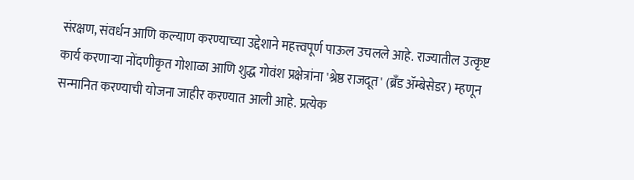संरक्षण, संवर्धन आणि कल्याण करण्याच्या उद्देशाने महत्त्वपूर्ण पाऊल उचलले आहे. राज्यातील उत्कृष्ट कार्य करणाऱ्या नोंदणीकृत गोशाळा आणि शुद्ध गोवंश प्रक्षेत्रांना 'श्रेष्ठ राजदूत' (ब्रँड ॲम्बेसेडर) म्हणून सन्मानित करण्याची योजना जाहीर करण्यात आली आहे. प्रत्येक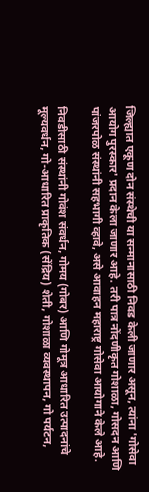जिल्ह्यात एकूण दोन संस्थेची या सन्मानासाठी निवड केली जाणार असून, त्यांना 'गोसेवा आयोग पुरस्कार' प्रदान केला जाणार आहे. तरी पात्र नोंदणीकृत गोशाळा, गोसदन आणि पांजरपोळ संस्थांनी सहभागी व्हावे, असे आवाहन महाराष्ट्र गोसेवा आयोगाने केले आहे.

निवडीसाठी संस्थांनी गोवंश संवर्धन, गोमय (गोबर) आणि गोमूत्र आधारित उत्पादनांचे मूल्यवर्धन, गो-आधारित प्राकृतिक (सेंद्रिय) शेती, गोशाळा व्यवस्थापन, गो पर्यटन,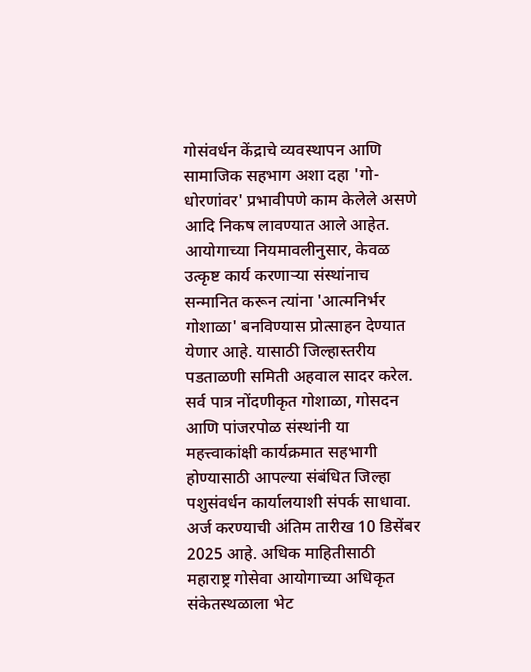गोसंवर्धन केंद्राचे व्यवस्थापन आणि सामाजिक सहभाग अशा दहा 'गो-धोरणांवर' प्रभावीपणे काम केलेले असणे आदि निकष लावण्यात आले आहेत. आयोगाच्या नियमावलीनुसार, केवळ उत्कृष्ट कार्य करणाऱ्या संस्थांनाच सन्मानित करून त्यांना 'आत्मनिर्भर गोशाळा' बनविण्यास प्रोत्साहन देण्यात येणार आहे. यासाठी जिल्हास्तरीय पडताळणी समिती अहवाल सादर करेल. सर्व पात्र नोंदणीकृत गोशाळा, गोसदन आणि पांजरपोळ संस्थांनी या महत्त्वाकांक्षी कार्यक्रमात सहभागी होण्यासाठी आपल्या संबंधित जिल्हा पशुसंवर्धन कार्यालयाशी संपर्क साधावा. अर्ज करण्याची अंतिम तारीख 10 डिसेंबर 2025 आहे. अधिक माहितीसाठी महाराष्ट्र गोसेवा आयोगाच्या अधिकृत संकेतस्थळाला भेट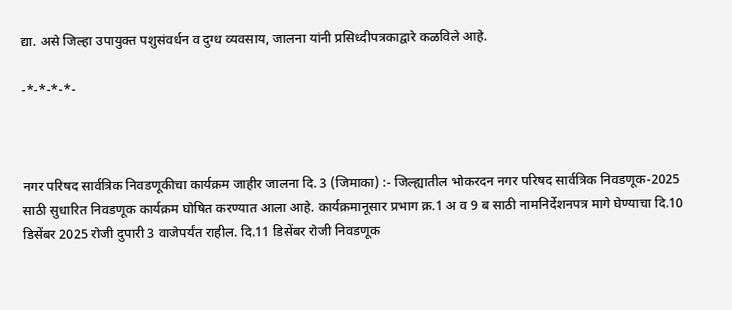द्या. असे जिल्हा उपायुक्त पशुसंवर्धन व दुग्ध व्यवसाय, जालना यांनी प्रसिध्दीपत्रकाद्वारे कळविले आहे.

-*-*-*-*-



नगर परिषद सार्वत्रिक निवडणूकीचा कार्यक्रम जाहीर जालना दि. 3 (जिमाका) :- जिल्ह्यातील भोकरदन नगर परिषद सार्वत्रिक निवडणूक-2025 साठी सुधारित निवडणूक कार्यक्रम घोषित करण्यात आला आहे. कार्यक्रमानूसार प्रभाग क्र.1 अ व 9 ब साठी नामनिर्देशनपत्र मागे घेण्याचा दि.10 डिसेंबर 2025 रोजी दुपारी 3 वाजेपर्यंत राहील. दि.11 डिसेंबर रोजी निवडणूक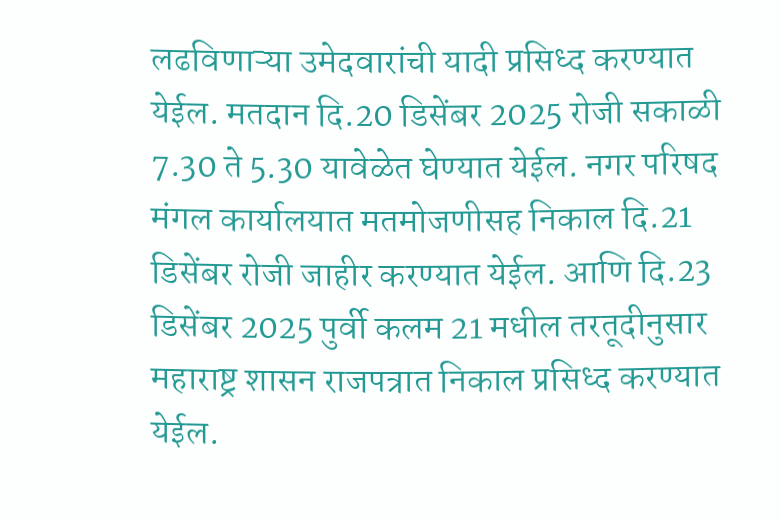लढविणाऱ्या उमेदवारांची यादी प्रसिध्द करण्यात येईल. मतदान दि.20 डिसेंबर 2025 रोजी सकाळी 7.30 ते 5.30 यावेळेत घेण्यात येईल. नगर परिषद मंगल कार्यालयात मतमोजणीसह निकाल दि.21 डिसेंबर रोजी जाहीर करण्यात येईल. आणि दि.23 डिसेंबर 2025 पुर्वी कलम 21 मधील तरतूदीनुसार महाराष्ट्र शासन राजपत्रात निकाल प्रसिध्द करण्यात येईल.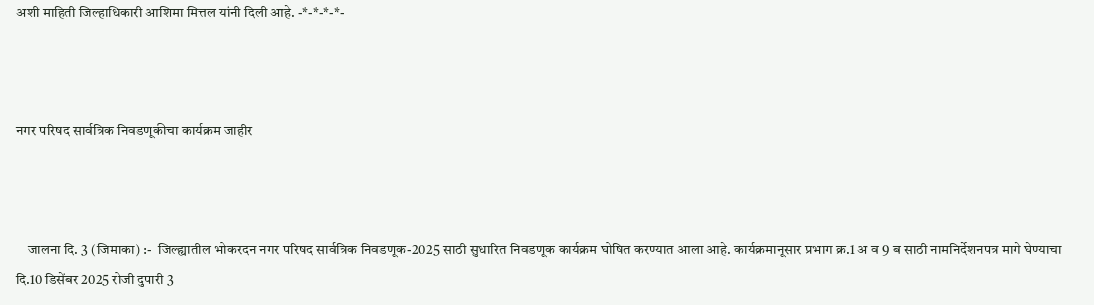अशी माहिती जिल्हाधिकारी आशिमा मित्तल यांनी दिली आहे. -*-*-*-*-



नगर परिषद सार्वत्रिक निवडणूकीचा कार्यक्रम जाहीर



    जालना दि. 3 (जिमाका) :-  जिल्ह्यातील भोकरदन नगर परिषद सार्वत्रिक निवडणूक-2025 साठी सुधारित निवडणूक कार्यक्रम घोषित करण्यात आला आहे. कार्यक्रमानूसार प्रभाग क्र.1 अ व 9 ब साठी नामनिर्देशनपत्र मागे घेण्याचा दि.10 डिसेंबर 2025 रोजी दुपारी 3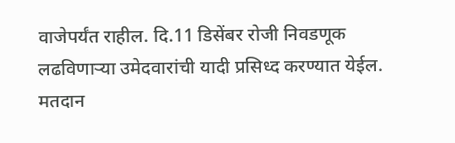वाजेपर्यंत राहील. दि.11 डिसेंबर रोजी निवडणूक लढविणाऱ्या उमेदवारांची यादी प्रसिध्द करण्यात येईल.  मतदान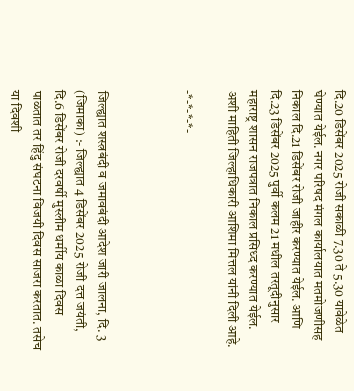दि.20 डिसेंबर 2025 रोजी सकाळी 7.30 ते 5.30 यावेळेत घेण्यात येईल. नगर परिषद मंगल कार्यालयात मतमोजणीसह निकाल दि.21 डिसेंबर रोजी जाहीर करण्यात येईल. आणि दि.23 डिसेंबर 2025 पुर्वी कलम 21 मधील तरतूदीनुसार महाराष्ट्र शासन राजपत्रात निकाल प्रसिध्द करण्यात येईल. अशी माहिती जिल्हाधिकारी आशिमा मित्तल यांनी दिली आहे.

-*-*-*-*-



जिल्ह्यात शस्त्रबंदी व जमावबंदी आदेश जारी जालना, दि. 3 (जिमाका) :- जिल्ह्यात 4 डिसेंबर 2025 रोजी दत्त जयंती, दि.6 डिसेंबर रोजी दरवर्षी मुस्लीम धर्मीय काळा दिवस पाळतात तर हिंदु संघटना विजयी दिवस साजरा करतात. तसेच या दिवशी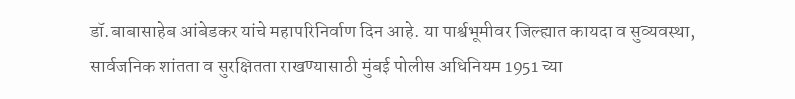डॉ.बाबासाहेब आंबेडकर यांचे महापरिनिर्वाण दिन आहे. या पार्श्वभूमीवर जिल्ह्यात कायदा व सुव्यवस्था, सार्वजनिक शांतता व सुरक्षितता राखण्यासाठी मुंबई पोलीस अधिनियम 1951 च्या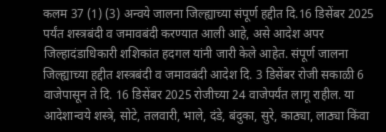कलम 37 (1) (3) अन्वये जालना जिल्ह्याच्या संपूर्ण हद्दीत दि.16 डिसेंबर 2025 पर्यंत शस्त्रबंदी व जमावबंदी करण्यात आली आहे, असे आदेश अपर जिल्हादंडाधिकारी शशिकांत हदगल यांनी जारी केले आहेत. संपूर्ण जालना जिल्ह्याच्या हद्दीत शस्त्रबंदी व जमावबंदी आदेश दि. 3 डिसेंबर रोजी सकाळी 6 वाजेपासून ते दि. 16 डिसेंबर 2025 रोजीच्या 24 वाजेपर्यंत लागू राहील. या आदेशान्वये शस्त्रे, सोटे, तलवारी, भाले, दंडे, बंदुका, सुरे, काठ्या, लाठ्या किंवा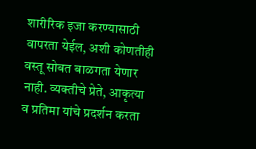शारीरिक इजा करण्यासाठी वापरता येईल, अशी कोणतीही वस्तू सोबत बाळगता येणार नाही. व्यक्तीचे प्रेते, आकृत्या व प्रतिमा यांचे प्रदर्शन करता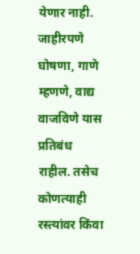येणार नाही. जाहीरपणे घोषणा, गाणे म्हणणे, वाद्य वाजविणे यास प्रतिबंध राहील. तसेच कोणत्याही रस्त्यांवर किंवा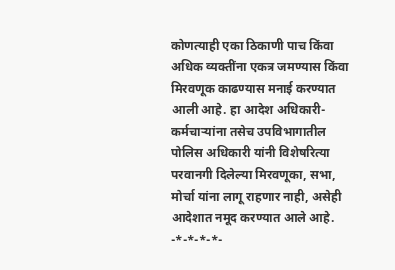कोणत्याही एका ठिकाणी पाच किंवा अधिक व्यक्तींना एकत्र जमण्यास किंवा मिरवणूक काढण्यास मनाई करण्यात आली आहे. हा आदेश अधिकारी- कर्मचाऱ्यांना तसेच उपविभागातील पोलिस अधिकारी यांनी विशेषरित्या परवानगी दिलेल्या मिरवणूका, सभा, मोर्चा यांना लागू राहणार नाही, असेही आदेशात नमूद करण्यात आले आहे. -*-*-*-*-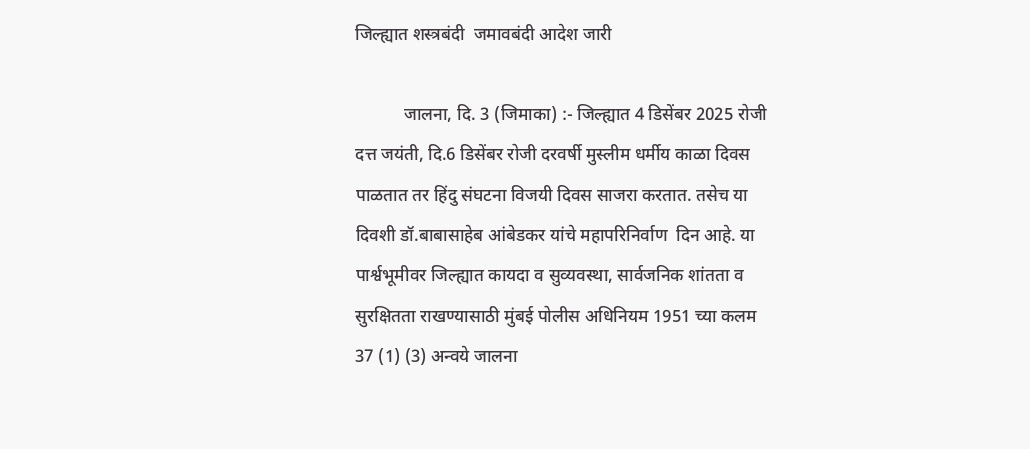जिल्ह्यात शस्त्रबंदी  जमावबंदी आदेश जारी

           जालना, दि. 3 (जिमाका) :- जिल्ह्यात 4 डिसेंबर 2025 रोजी दत्त जयंती, दि.6 डिसेंबर रोजी दरवर्षी मुस्लीम धर्मीय काळा दिवस पाळतात तर हिंदु संघटना विजयी दिवस साजरा करतात. तसेच या दिवशी डॉ.बाबासाहेब आंबेडकर यांचे महापरिनिर्वाण  दिन आहे. या पार्श्वभूमीवर जिल्ह्यात कायदा व सुव्यवस्था, सार्वजनिक शांतता व सुरक्षितता राखण्यासाठी मुंबई पोलीस अधिनियम 1951 च्या कलम 37 (1) (3) अन्वये जालना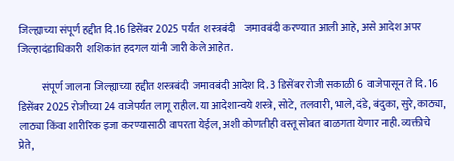जिल्ह्याच्या संपूर्ण हद्दीत दि.16 डिसेंबर 2025 पर्यंत  शस्त्रबंदी    जमावबंदी करण्यात आली आहे, असे आदेश अपर जिल्हादंडाधिकारी  शशिकांत हदगल यांनी जारी केले आहेत.

           संपूर्ण जालना जिल्ह्याच्या हद्दीत शस्त्रबंदी  जमावबंदी आदेश दि. 3 डिसेंबर रोजी सकाळी 6 वाजेपासून ते दि. 16 डिसेंबर 2025 रोजीच्या 24 वाजेपर्यंत लागू राहील. या आदेशान्वये शस्त्रे, सोटे, तलवारी, भाले, दंडे, बंदुका, सुरे, काठ्या, लाठ्या किंवा शारीरिक इजा करण्यासाठी वापरता येईल, अशी कोणतीही वस्तू सोबत बाळगता येणार नाही. व्यक्तीचे प्रेते,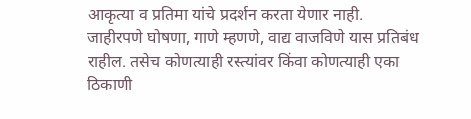आकृत्या व प्रतिमा यांचे प्रदर्शन करता येणार नाही. जाहीरपणे घोषणा, गाणे म्हणणे, वाद्य वाजविणे यास प्रतिबंध राहील. तसेच कोणत्याही रस्त्यांवर किंवा कोणत्याही एका ठिकाणी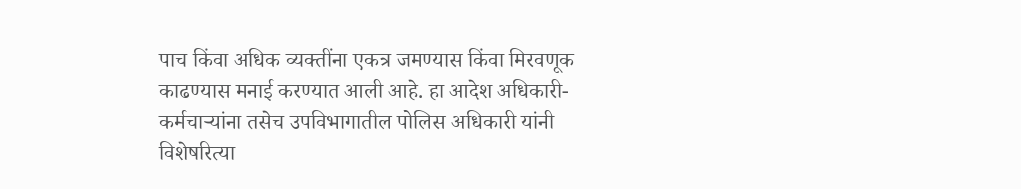पाच किंवा अधिक व्यक्तींना एकत्र जमण्यास किंवा मिरवणूक काढण्यास मनाई करण्यात आली आहे. हा आदेश अधिकारी- कर्मचाऱ्यांना तसेच उपविभागातील पोलिस अधिकारी यांनी विशेषरित्या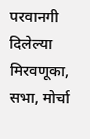परवानगी दिलेल्या मिरवणूका, सभा, मोर्चा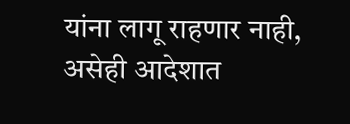यांना लागू राहणार नाही, असेही आदेशात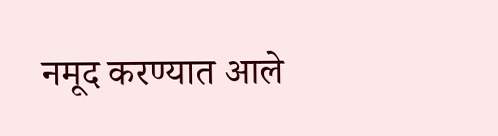नमूद करण्यात आले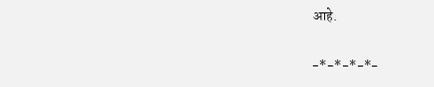आहे.

-*-*-*-*-